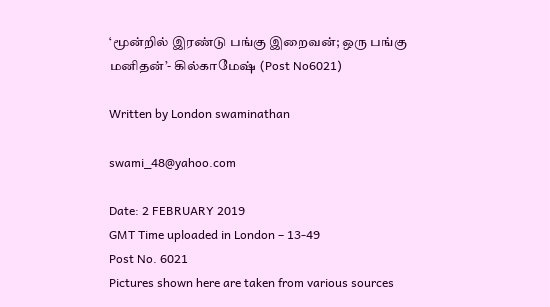‘மூன்றில் இரண்டு பங்கு இறைவன்; ஒரு பங்கு மனிதன்’- கில்காமேஷ் (Post No6021)

Written by London swaminathan

swami_48@yahoo.com

Date: 2 FEBRUARY 2019
GMT Time uploaded in London – 13-49
Post No. 6021
Pictures shown here are taken from various sources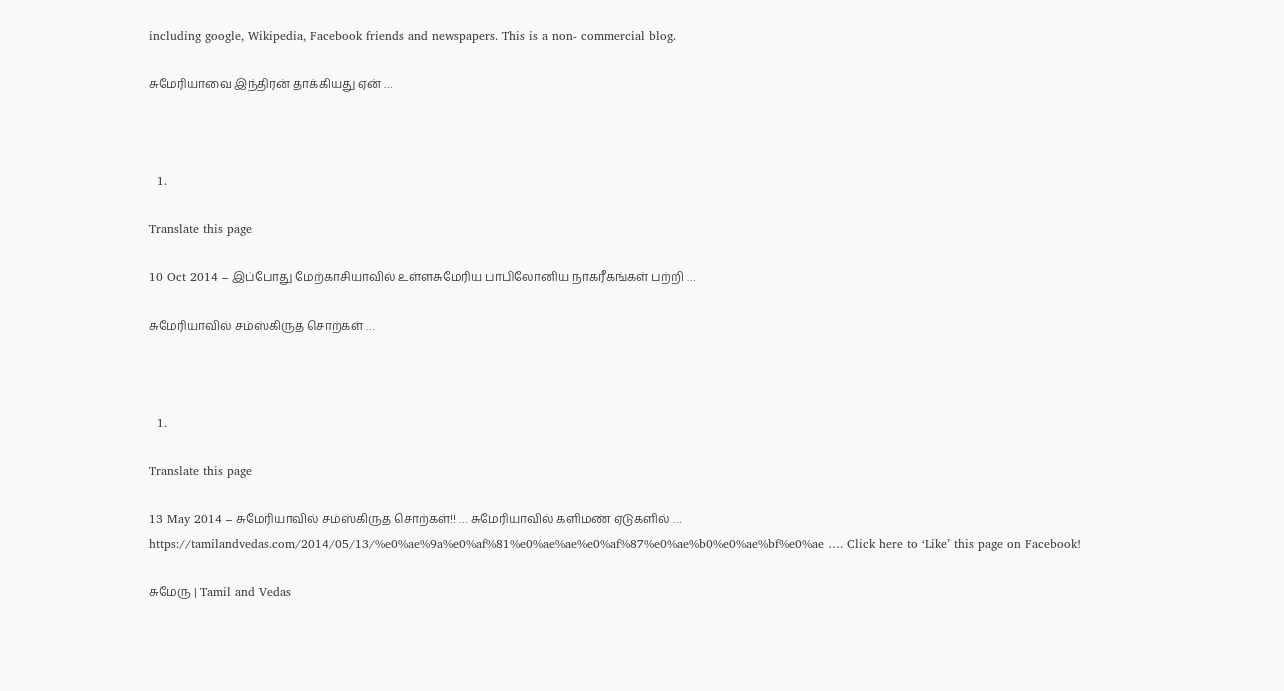including google, Wikipedia, Facebook friends and newspapers. This is a non- commercial blog.

சுமேரியாவை இந்திரன் தாக்கியது ஏன் …



  1.

Translate this page

10 Oct 2014 – இப்போது மேற்காசியாவில் உள்ளசுமேரிய பாபிலோனிய நாகரீகங்கள் பற்றி …

சுமேரியாவில் சம்ஸ்கிருத சொற்கள் …



  1.

Translate this page

13 May 2014 – சுமேரியாவில் சம்ஸ்கிருத சொற்கள்!! … சுமேரியாவில் களிமண் ஏடுகளில் … https://tamilandvedas.com/2014/05/13/%e0%ae%9a%e0%af%81%e0%ae%ae%e0%af%87%e0%ae%b0%e0%ae%bf%e0%ae …. Click here to ‘Like’ this page on Facebook!

சுமேரு | Tamil and Vedas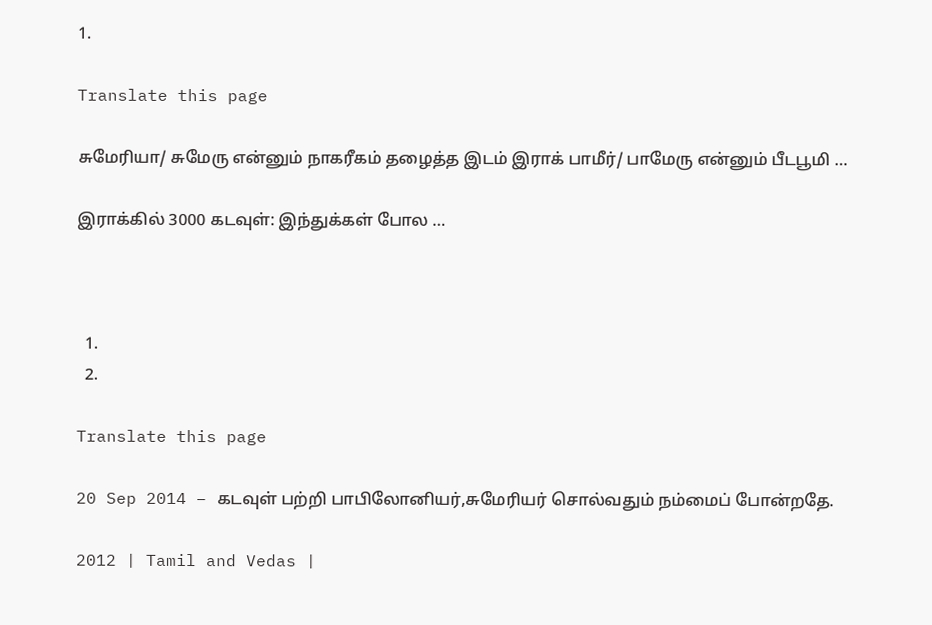1.

Translate this page

சுமேரியா/ சுமேரு என்னும் நாகரீகம் தழைத்த இடம் இராக் பாமீர்/ பாமேரு என்னும் பீடபூமி …

இராக்கில் 3000 கடவுள்: இந்துக்கள் போல …



  1.
  2.

Translate this page

20 Sep 2014 – கடவுள் பற்றி பாபிலோனியர்,சுமேரியர் சொல்வதும் நம்மைப் போன்றதே.

2012 | Tamil and Vedas |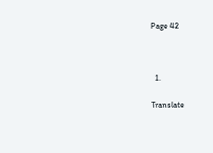Page 42



  1.

Translate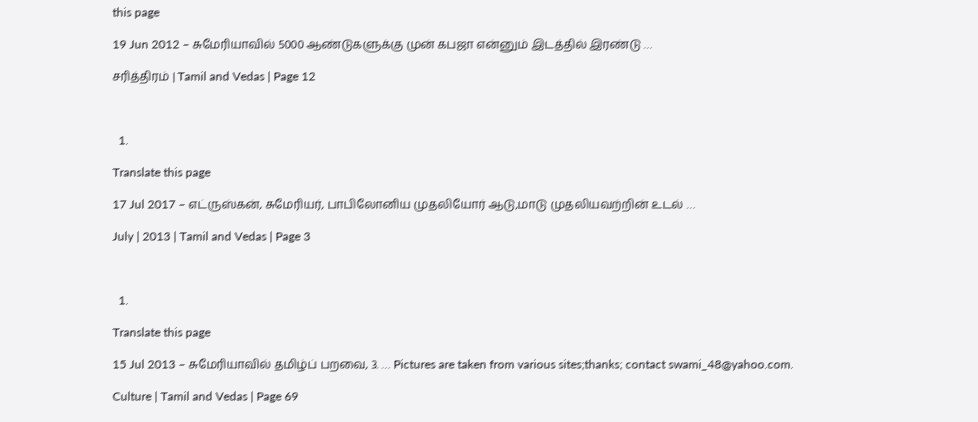this page

19 Jun 2012 – சுமேரியாவில் 5000 ஆண்டுகளுக்கு முன் கபஜா என்னும் இடத்தில் இரண்டு …

சரித்திரம் | Tamil and Vedas | Page 12



  1.

Translate this page

17 Jul 2017 – எட்ருஸ்கன், சுமேரியர், பாபிலோனிய முதலியோர் ஆடு,மாடு முதலியவற்றின் உடல் …

July | 2013 | Tamil and Vedas | Page 3



  1.

Translate this page

15 Jul 2013 – சுமேரியாவில் தமிழ்ப் பறவை, 3. … Pictures are taken from various sites;thanks; contact swami_48@yahoo.com.

Culture | Tamil and Vedas | Page 69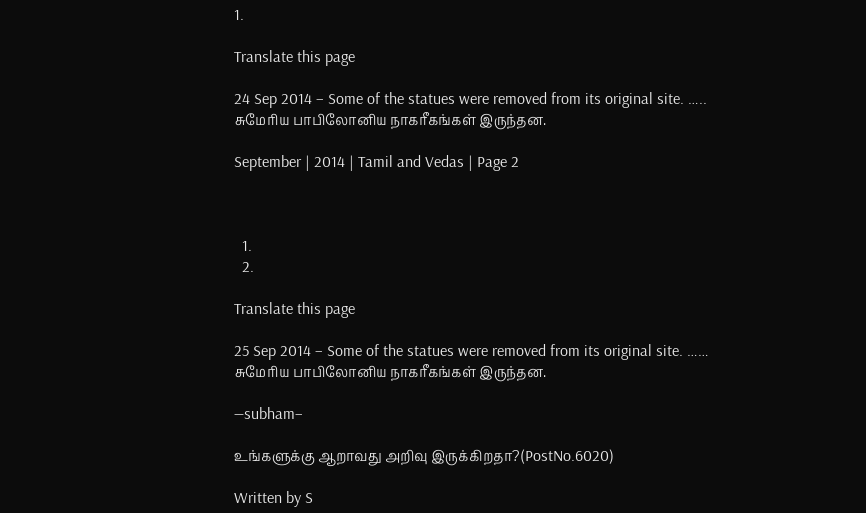1.

Translate this page

24 Sep 2014 – Some of the statues were removed from its original site. ….. சுமேரிய பாபிலோனிய நாகரீகங்கள் இருந்தன.

September | 2014 | Tamil and Vedas | Page 2



  1.
  2.

Translate this page

25 Sep 2014 – Some of the statues were removed from its original site. …… சுமேரிய பாபிலோனிய நாகரீகங்கள் இருந்தன.

—subham–

உங்களுக்கு ஆறாவது அறிவு இருக்கிறதா?(PostNo.6020)

Written by S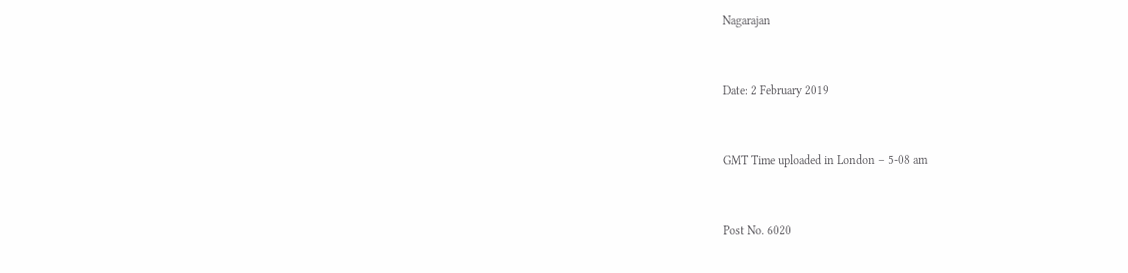Nagarajan


Date: 2 February 2019


GMT Time uploaded in London – 5-08 am


Post No. 6020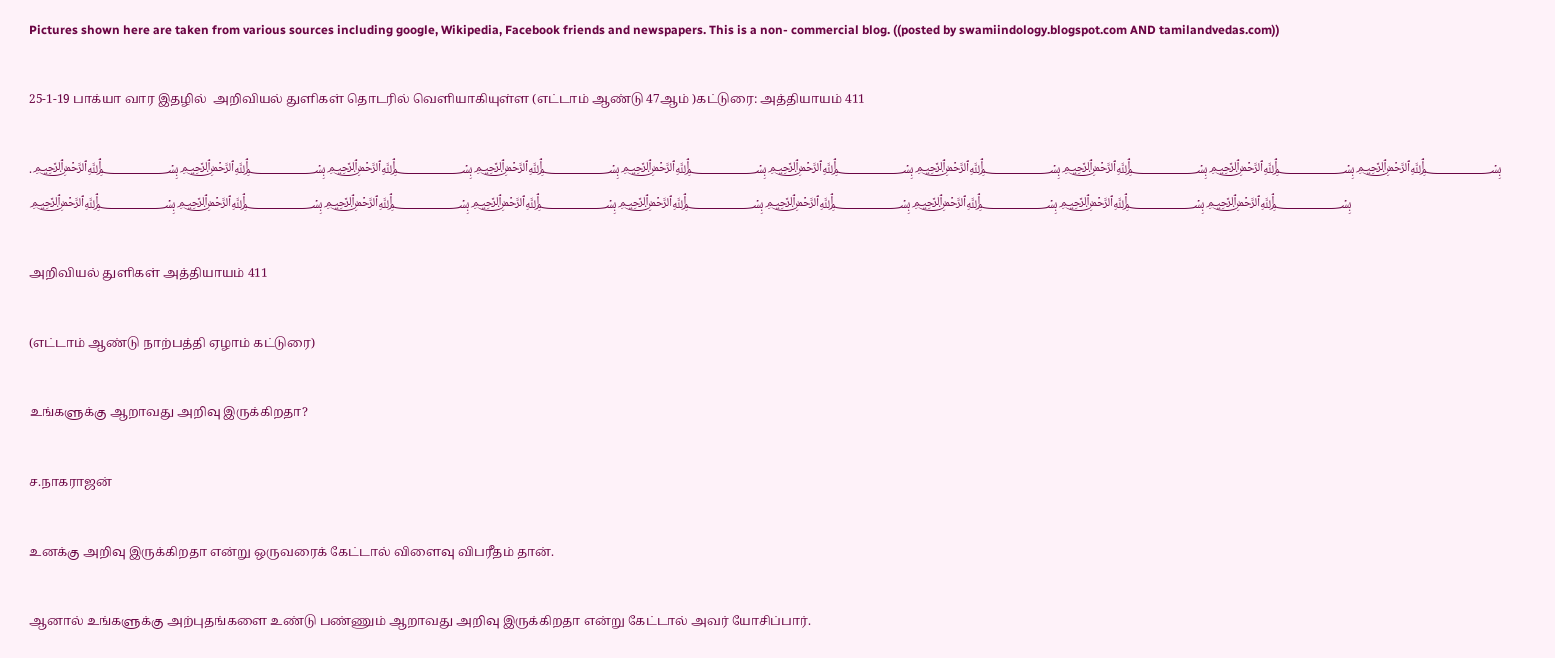Pictures shown here are taken from various sources including google, Wikipedia, Facebook friends and newspapers. This is a non- commercial blog. ((posted by swamiindology.blogspot.com AND tamilandvedas.com))

25-1-19 பாக்யா வார இதழில்  அறிவியல் துளிகள் தொடரில் வெளியாகியுள்ள (எட்டாம் ஆண்டு 47ஆம் )கட்டுரை: அத்தியாயம் 411

.﷽﷽﷽﷽﷽﷽﷽﷽﷽﷽﷽﷽﷽﷽﷽﷽﷽﷽﷽

அறிவியல் துளிகள் அத்தியாயம் 411

(எட்டாம் ஆண்டு நாற்பத்தி ஏழாம் கட்டுரை)

உங்களுக்கு ஆறாவது அறிவு இருக்கிறதா?

ச.நாகராஜன்

உனக்கு அறிவு இருக்கிறதா என்று ஒருவரைக் கேட்டால் விளைவு விபரீதம் தான்.

ஆனால் உங்களுக்கு அற்புதங்களை உண்டு பண்ணும் ஆறாவது அறிவு இருக்கிறதா என்று கேட்டால் அவர் யோசிப்பார்.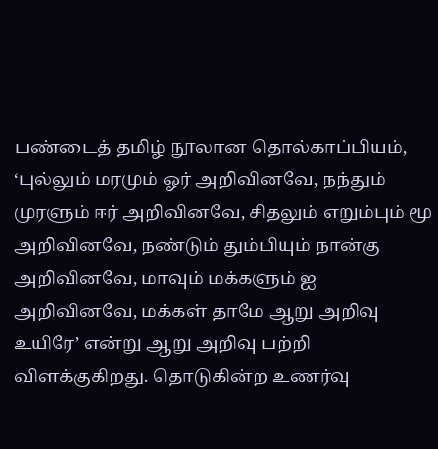பண்டைத் தமிழ் நூலான தொல்காப்பியம், ‘புல்லும் மரமும் ஓர் அறிவினவே, நந்தும் முரளும் ஈர் அறிவினவே, சிதலும் எறும்பும் மூ அறிவினவே, நண்டும் தும்பியும் நான்கு அறிவினவே, மாவும் மக்களும் ஐ அறிவினவே, மக்கள் தாமே ஆறு அறிவு உயிரே’ என்று ஆறு அறிவு பற்றி விளக்குகிறது. தொடுகின்ற உணர்வு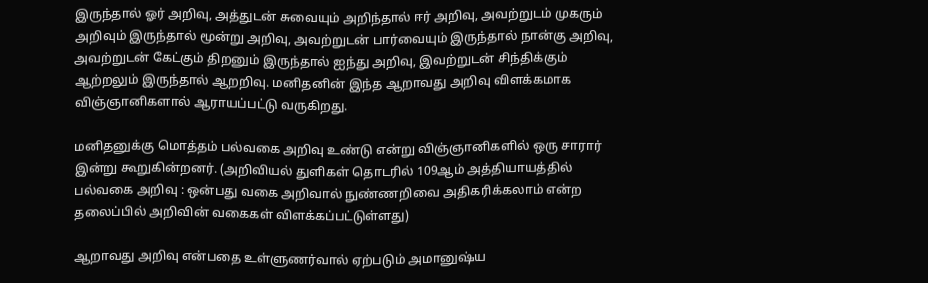இருந்தால் ஓர் அறிவு, அத்துடன் சுவையும் அறிந்தால் ஈர் அறிவு, அவற்றுடம் முகரும் அறிவும் இருந்தால் மூன்று அறிவு, அவற்றுடன் பார்வையும் இருந்தால் நான்கு அறிவு, அவற்றுடன் கேட்கும் திறனும் இருந்தால் ஐந்து அறிவு, இவற்றுடன் சிந்திக்கும் ஆற்றலும் இருந்தால் ஆறறிவு. மனிதனின் இந்த ஆறாவது அறிவு விளக்கமாக விஞ்ஞானிகளால் ஆராயப்பட்டு வருகிறது.

மனிதனுக்கு மொத்தம் பல்வகை அறிவு உண்டு என்று விஞ்ஞானிகளில் ஒரு சாரார் இன்று கூறுகின்றனர். (அறிவியல் துளிகள் தொடரில் 109ஆம் அத்தியாயத்தில் பல்வகை அறிவு : ஒன்பது வகை அறிவால் நுண்ணறிவை அதிகரிக்கலாம் என்ற தலைப்பில் அறிவின் வகைகள் விளக்கப்பட்டுள்ளது)

ஆறாவது அறிவு என்பதை உள்ளுணர்வால் ஏற்படும் அமானுஷ்ய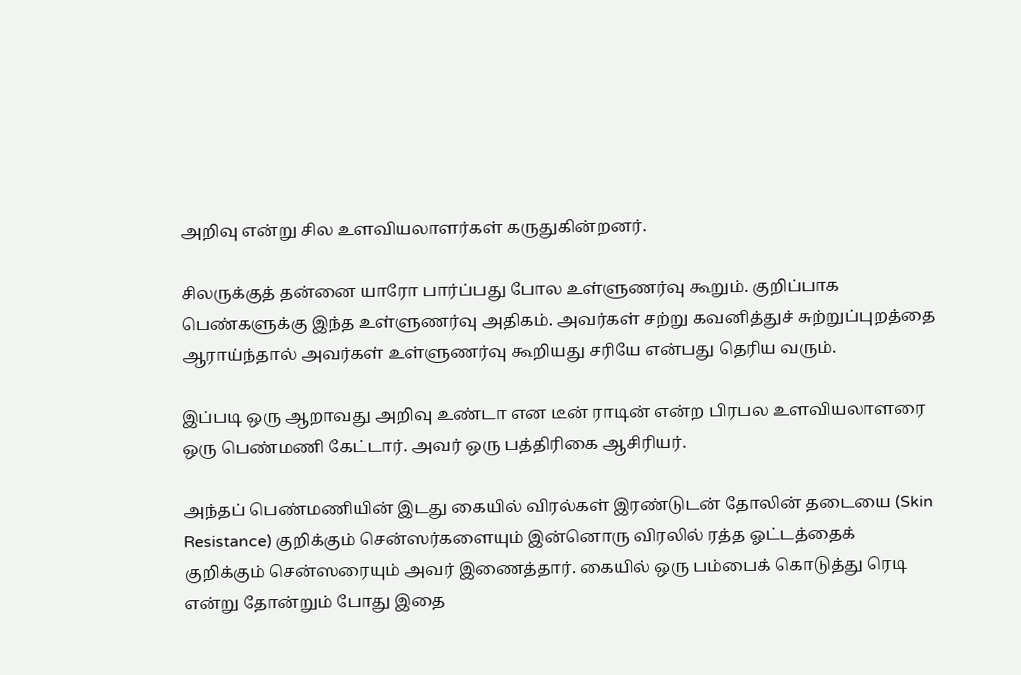அறிவு என்று சில உளவியலாளர்கள் கருதுகின்றனர்.

சிலருக்குத் தன்னை யாரோ பார்ப்பது போல உள்ளுணர்வு கூறும். குறிப்பாக பெண்களுக்கு இந்த உள்ளுணர்வு அதிகம். அவர்கள் சற்று கவனித்துச் சுற்றுப்புறத்தை ஆராய்ந்தால் அவர்கள் உள்ளுணர்வு கூறியது சரியே என்பது தெரிய வரும்.

இப்படி ஒரு ஆறாவது அறிவு உண்டா என டீன் ராடின் என்ற பிரபல உளவியலாளரை ஒரு பெண்மணி கேட்டார். அவர் ஒரு பத்திரிகை ஆசிரியர்.

அந்தப் பெண்மணியின் இடது கையில் விரல்கள் இரண்டுடன் தோலின் தடையை (Skin Resistance) குறிக்கும் சென்ஸர்களையும் இன்னொரு விரலில் ரத்த ஓட்டத்தைக் குறிக்கும் சென்ஸரையும் அவர் இணைத்தார். கையில் ஒரு பம்பைக் கொடுத்து ரெடி என்று தோன்றும் போது இதை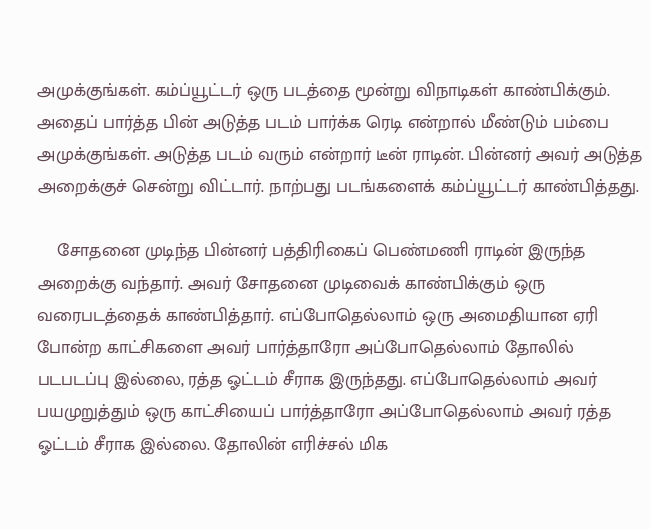அமுக்குங்கள். கம்ப்யூட்டர் ஒரு படத்தை மூன்று விநாடிகள் காண்பிக்கும். அதைப் பார்த்த பின் அடுத்த படம் பார்க்க ரெடி என்றால் மீண்டும் பம்பை அமுக்குங்கள். அடுத்த படம் வரும் என்றார் டீன் ராடின். பின்னர் அவர் அடுத்த அறைக்குச் சென்று விட்டார். நாற்பது படங்களைக் கம்ப்யூட்டர் காண்பித்தது.

    சோதனை முடிந்த பின்னர் பத்திரிகைப் பெண்மணி ராடின் இருந்த அறைக்கு வந்தார். அவர் சோதனை முடிவைக் காண்பிக்கும் ஒரு வரைபடத்தைக் காண்பித்தார். எப்போதெல்லாம் ஒரு அமைதியான ஏரி போன்ற காட்சிகளை அவர் பார்த்தாரோ அப்போதெல்லாம் தோலில் படபடப்பு இல்லை, ரத்த ஓட்டம் சீராக இருந்தது. எப்போதெல்லாம் அவர் பயமுறுத்தும் ஒரு காட்சியைப் பார்த்தாரோ அப்போதெல்லாம் அவர் ரத்த ஓட்டம் சீராக இல்லை. தோலின் எரிச்சல் மிக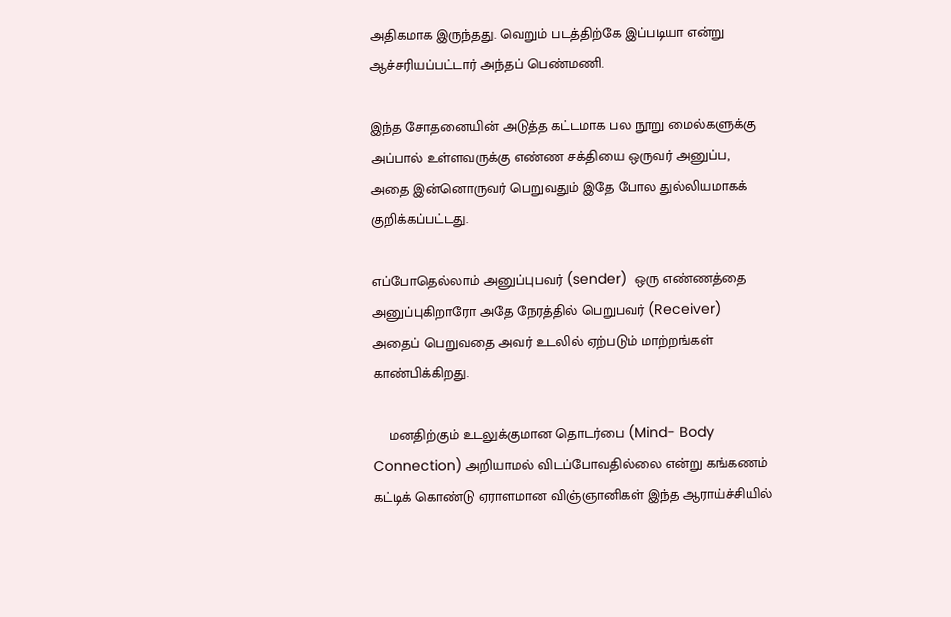அதிகமாக இருந்தது. வெறும் படத்திற்கே இப்படியா என்று ஆச்சரியப்பட்டார் அந்தப் பெண்மணி.

இந்த சோதனையின் அடுத்த கட்டமாக பல நூறு மைல்களுக்கு அப்பால் உள்ளவருக்கு எண்ண சக்தியை ஒருவர் அனுப்ப, அதை இன்னொருவர் பெறுவதும் இதே போல துல்லியமாகக் குறிக்கப்பட்டது.

எப்போதெல்லாம் அனுப்புபவர் (sender)  ஒரு எண்ணத்தை அனுப்புகிறாரோ அதே நேரத்தில் பெறுபவர் (Receiver) அதைப் பெறுவதை அவர் உடலில் ஏற்படும் மாற்றங்கள் காண்பிக்கிறது.

    மனதிற்கும் உடலுக்குமான தொடர்பை (Mind- Body Connection) அறியாமல் விடப்போவதில்லை என்று கங்கணம் கட்டிக் கொண்டு ஏராளமான விஞ்ஞானிகள் இந்த ஆராய்ச்சியில்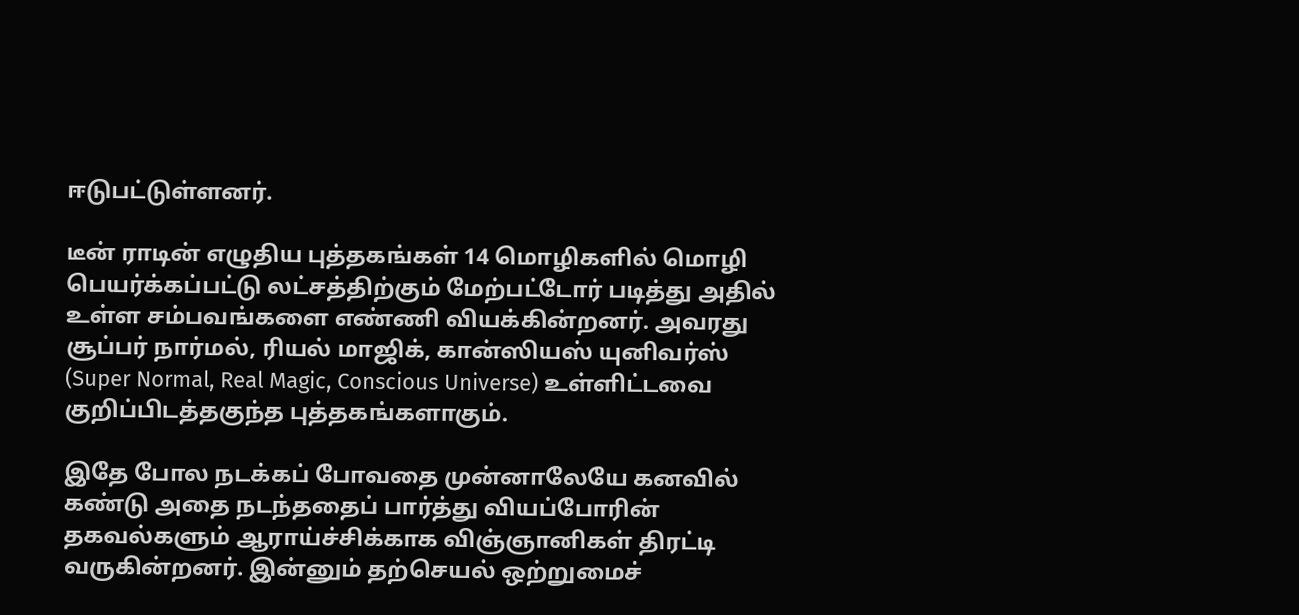ஈடுபட்டுள்ளனர்.

டீன் ராடின் எழுதிய புத்தகங்கள் 14 மொழிகளில் மொழி பெயர்க்கப்பட்டு லட்சத்திற்கும் மேற்பட்டோர் படித்து அதில் உள்ள சம்பவங்களை எண்ணி வியக்கின்றனர். அவரது சூப்பர் நார்மல், ரியல் மாஜிக், கான்ஸியஸ் யுனிவர்ஸ் (Super Normal, Real Magic, Conscious Universe) உள்ளிட்டவை குறிப்பிடத்தகுந்த புத்தகங்களாகும்.

இதே போல நடக்கப் போவதை முன்னாலேயே கனவில் கண்டு அதை நடந்ததைப் பார்த்து வியப்போரின் தகவல்களும் ஆராய்ச்சிக்காக விஞ்ஞானிகள் திரட்டி வருகின்றனர். இன்னும் தற்செயல் ஒற்றுமைச்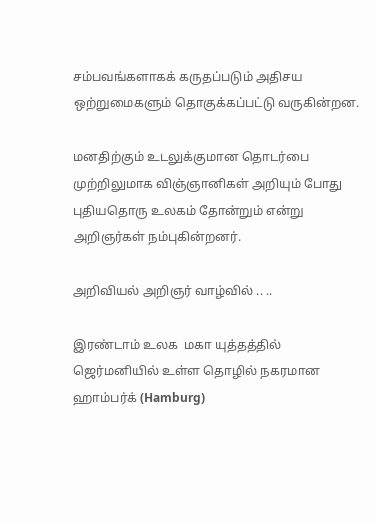சம்பவங்களாகக் கருதப்படும் அதிசய ஒற்றுமைகளும் தொகுக்கப்பட்டு வருகின்றன.

மனதிற்கும் உடலுக்குமான தொடர்பை முற்றிலுமாக விஞ்ஞானிகள் அறியும் போது புதியதொரு உலகம் தோன்றும் என்று அறிஞர்கள் நம்புகின்றனர்.

அறிவியல் அறிஞர் வாழ்வில் .. ..

இரண்டாம் உலக  மகா யுத்தத்தில் ஜெர்மனியில் உள்ள தொழில் நகரமான ஹாம்பர்க் (Hamburg)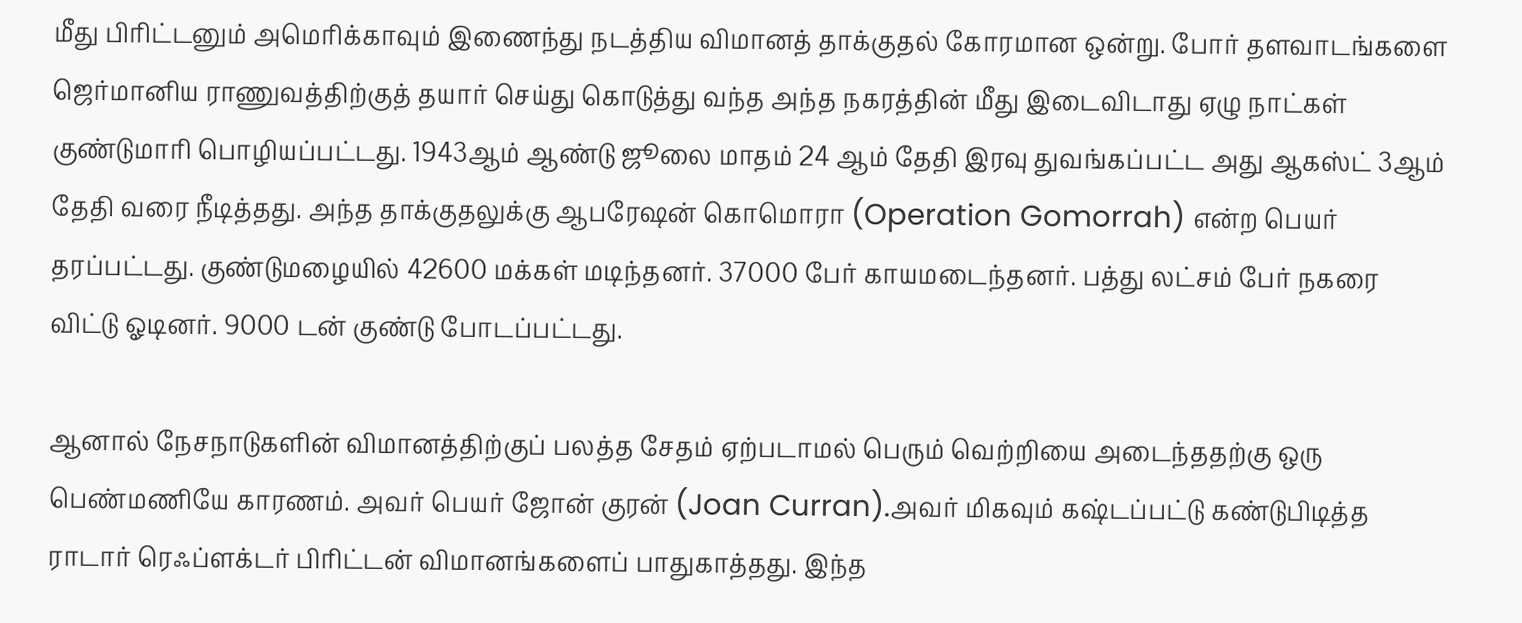மீது பிரிட்டனும் அமெரிக்காவும் இணைந்து நடத்திய விமானத் தாக்குதல் கோரமான ஒன்று. போர் தளவாடங்களை ஜெர்மானிய ராணுவத்திற்குத் தயார் செய்து கொடுத்து வந்த அந்த நகரத்தின் மீது இடைவிடாது ஏழு நாட்கள் குண்டுமாரி பொழியப்பட்டது. 1943ஆம் ஆண்டு ஜூலை மாதம் 24 ஆம் தேதி இரவு துவங்கப்பட்ட அது ஆகஸ்ட் 3ஆம் தேதி வரை நீடித்தது. அந்த தாக்குதலுக்கு ஆபரேஷன் கொமொரா (Operation Gomorrah) என்ற பெயர் தரப்பட்டது. குண்டுமழையில் 42600 மக்கள் மடிந்தனர். 37000 பேர் காயமடைந்தனர். பத்து லட்சம் பேர் நகரை விட்டு ஓடினர். 9000 டன் குண்டு போடப்பட்டது.

ஆனால் நேசநாடுகளின் விமானத்திற்குப் பலத்த சேதம் ஏற்படாமல் பெரும் வெற்றியை அடைந்ததற்கு ஒரு பெண்மணியே காரணம். அவர் பெயர் ஜோன் குரன் (Joan Curran).அவர் மிகவும் கஷ்டப்பட்டு கண்டுபிடித்த ராடார் ரெஃப்ளக்டர் பிரிட்டன் விமானங்களைப் பாதுகாத்தது. இந்த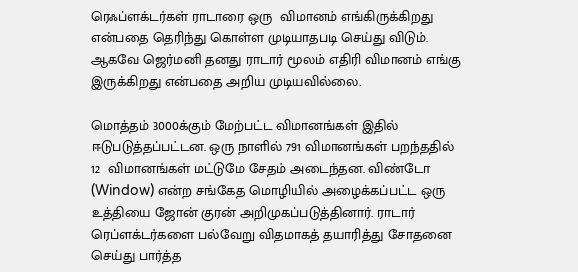ரெஃப்ளக்டர்கள் ராடாரை ஒரு  விமானம் எங்கிருக்கிறது என்பதை தெரிந்து கொள்ள முடியாதபடி செய்து விடும். ஆகவே ஜெர்மனி தனது ராடார் மூலம் எதிரி விமானம் எங்கு இருக்கிறது என்பதை அறிய முடியவில்லை.

மொத்தம் 3000க்கும் மேற்பட்ட விமானங்கள் இதில் ஈடுபடுத்தப்பட்டன. ஒரு நாளில் 791 விமானங்கள் பறந்ததில் 12  விமானங்கள் மட்டுமே சேதம் அடைந்தன. விண்டோ (Window) என்ற சங்கேத மொழியில் அழைக்கப்பட்ட ஒரு உத்தியை ஜோன் குரன் அறிமுகப்படுத்தினார். ராடார் ரெப்ளக்டர்களை பல்வேறு விதமாகத் தயாரித்து சோதனை செய்து பார்த்த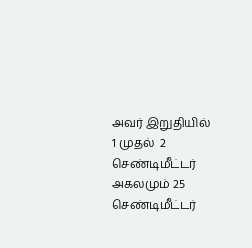அவர் இறுதியில் 1 முதல்  2 செண்டிமீட்டர் அகலமும் 25 செண்டிமீட்டர்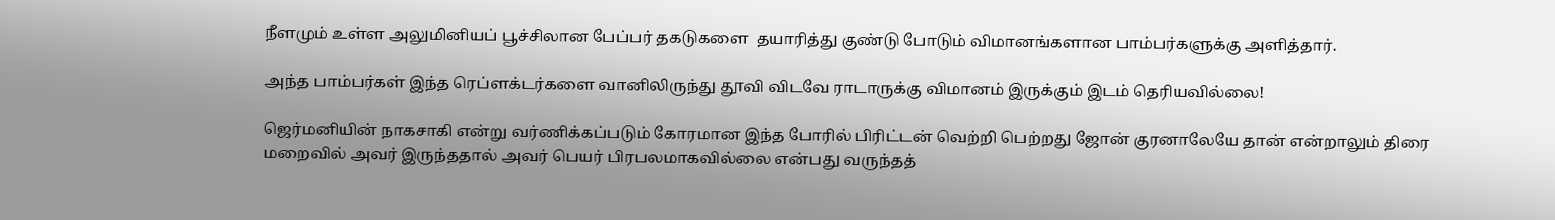நீளமும் உள்ள அலுமினியப் பூச்சிலான பேப்பர் தகடுகளை  தயாரித்து குண்டு போடும் விமானங்களான பாம்பர்களுக்கு அளித்தார்.

அந்த பாம்பர்கள் இந்த ரெப்ளக்டர்களை வானிலிருந்து தூவி விடவே ராடாருக்கு விமானம் இருக்கும் இடம் தெரியவில்லை!

ஜெர்மனியின் நாகசாகி என்று வர்ணிக்கப்படும் கோரமான இந்த போரில் பிரிட்டன் வெற்றி பெற்றது ஜோன் குரனாலேயே தான் என்றாலும் திரை மறைவில் அவர் இருந்ததால் அவர் பெயர் பிரபலமாகவில்லை என்பது வருந்தத்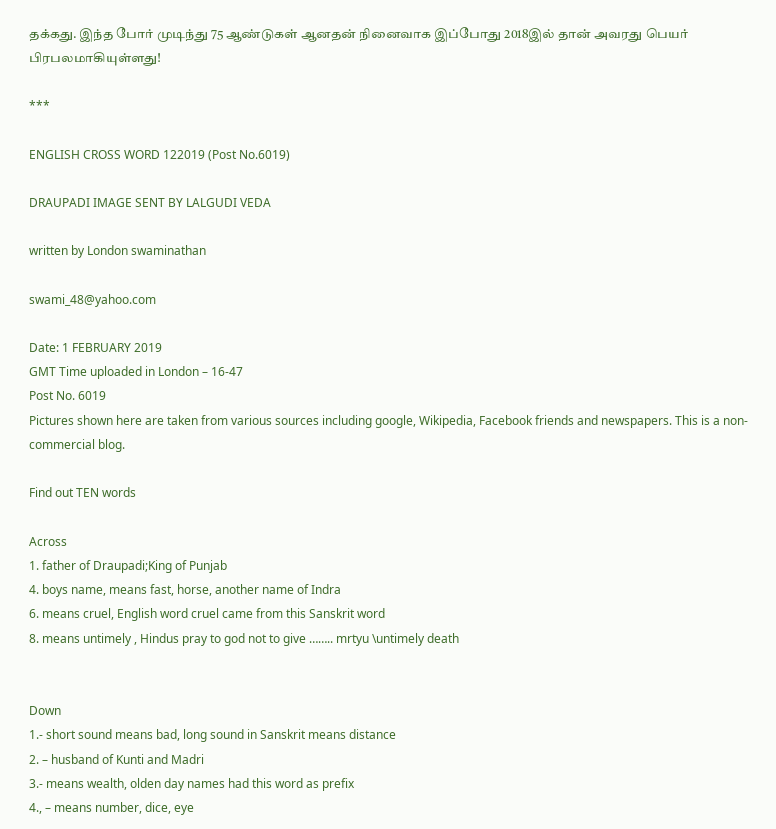தக்கது. இந்த போர் முடிந்து 75 ஆண்டுகள் ஆனதன் நினைவாக இப்போது 2018இல் தான் அவரது பெயர் பிரபலமாகியுள்ளது!

***

ENGLISH CROSS WORD 122019 (Post No.6019)

DRAUPADI IMAGE SENT BY LALGUDI VEDA

written by London swaminathan

swami_48@yahoo.com

Date: 1 FEBRUARY 2019
GMT Time uploaded in London – 16-47
Post No. 6019
Pictures shown here are taken from various sources including google, Wikipedia, Facebook friends and newspapers. This is a non- commercial blog.

Find out TEN words

Across
1. father of Draupadi;King of Punjab
4. boys name, means fast, horse, another name of Indra
6. means cruel, English word cruel came from this Sanskrit word
8. means untimely , Hindus pray to god not to give …….. mrtyu \untimely death


Down
1.- short sound means bad, long sound in Sanskrit means distance
2. – husband of Kunti and Madri
3.- means wealth, olden day names had this word as prefix
4., – means number, dice, eye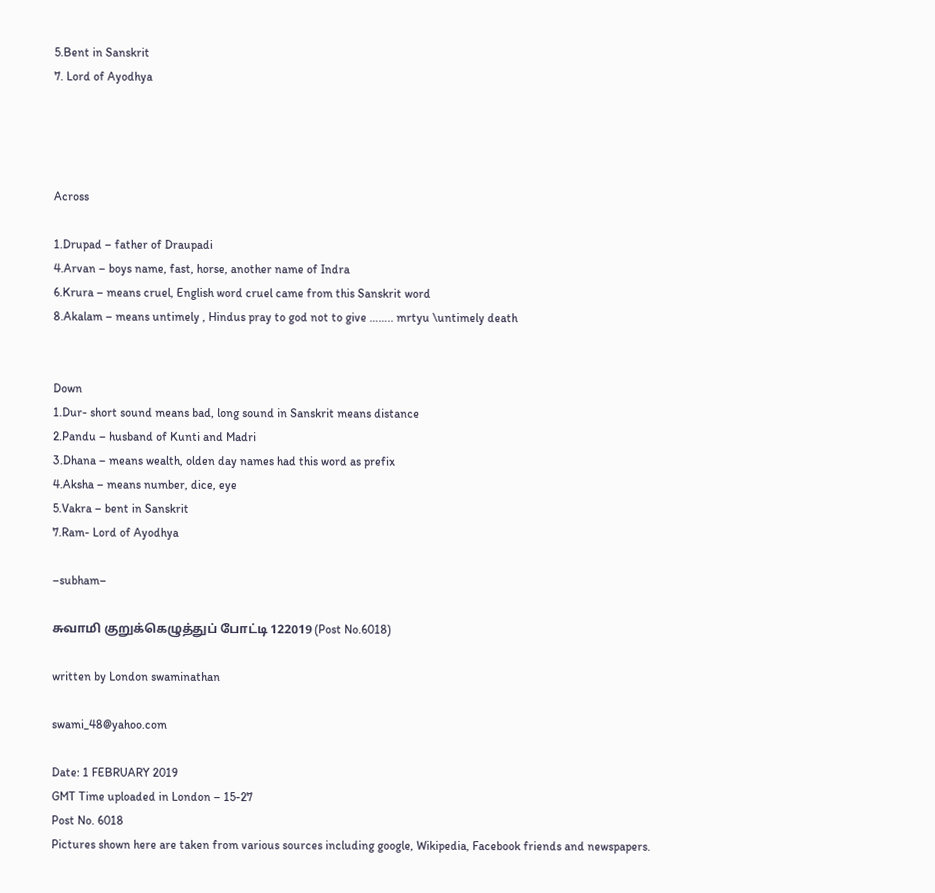5.Bent in Sanskrit
7. Lord of Ayodhya




Across

1.Drupad – father of Draupadi
4.Arvan – boys name, fast, horse, another name of Indra
6.Krura – means cruel, English word cruel came from this Sanskrit word
8.Akalam – means untimely , Hindus pray to god not to give …….. mrtyu \untimely death


Down
1.Dur- short sound means bad, long sound in Sanskrit means distance
2.Pandu – husband of Kunti and Madri
3.Dhana – means wealth, olden day names had this word as prefix
4.Aksha – means number, dice, eye
5.Vakra – bent in Sanskrit
7.Ram- Lord of Ayodhya

–subham–

சுவாமி குறுக்கெழுத்துப் போட்டி 122019 (Post No.6018)

written by London swaminathan

swami_48@yahoo.com

Date: 1 FEBRUARY 2019
GMT Time uploaded in London – 15-27
Post No. 6018
Pictures shown here are taken from various sources including google, Wikipedia, Facebook friends and newspapers.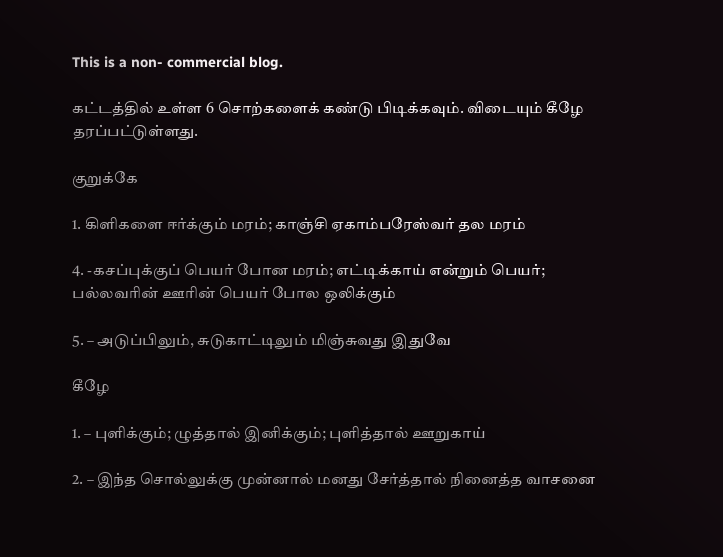This is a non- commercial blog.

கட்டத்தில் உள்ள 6 சொற்களைக் கண்டு பிடிக்கவும். விடையும் கீழே   தரப்பட்டுள்ளது.

குறுக்கே

1. கிளிகளை ஈர்க்கும் மரம்; காஞ்சி ஏகாம்பரேஸ்வர் தல மரம்

4. -கசப்புக்குப் பெயர் போன மரம்; எட்டிக்காய் என்றும் பெயர்; பல்லவரின் ஊரின் பெயர் போல ஒலிக்கும்

5. – அடுப்பிலும், சுடுகாட்டிலும் மிஞ்சுவது இதுவே

கீழே

1. – புளிக்கும்; ழுத்தால் இனிக்கும்; புளித்தால் ஊறுகாய்

2. – இந்த சொல்லுக்கு முன்னால் மனது சேர்த்தால் நினைத்த வாசனை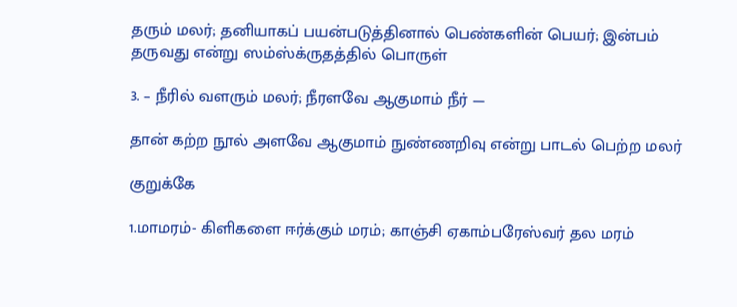தரும் மலர்; தனியாகப் பயன்படுத்தினால் பெண்களின் பெயர்; இன்பம் தருவது என்று ஸம்ஸ்க்ருதத்தில் பொருள்

3. – நீரில் வளரும் மலர்; நீரளவே ஆகுமாம் நீர் —

தான் கற்ற நூல் அளவே ஆகுமாம் நுண்ணறிவு என்று பாடல் பெற்ற மலர்

குறுக்கே

1.மாமரம்- கிளிகளை ஈர்க்கும் மரம்; காஞ்சி ஏகாம்பரேஸ்வர் தல மரம்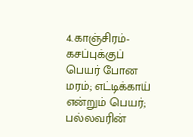4.காஞ்சிரம்-கசப்புக்குப் பெயர் போன மரம்; எட்டிக்காய் என்றும் பெயர்; பல்லவரின்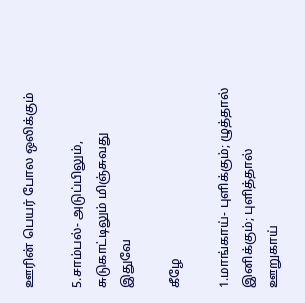ஊரின் பெயர் போல ஒலிக்கும்

5.சாம்பல்- அடுப்பிலும், சுடுகாட்டிலும் மிஞ்சுவது இதுவே

கீழே

1.மாங்காய்- புளிக்கும்; ழுத்தால் இனிக்கும்; புளித்தால் ஊறுகாய்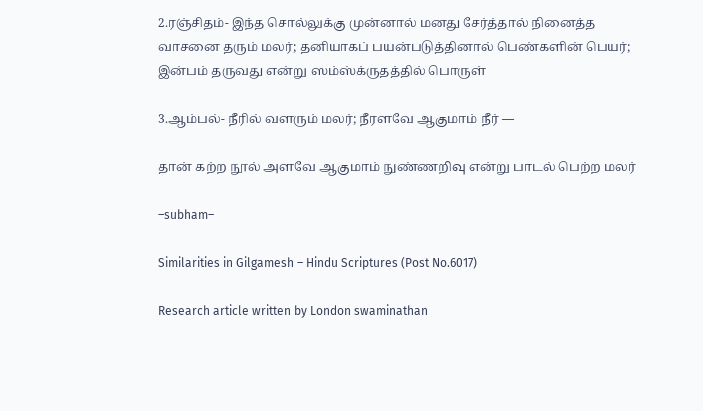2.ரஞ்சிதம்- இந்த சொல்லுக்கு முன்னால் மனது சேர்த்தால் நினைத்த வாசனை தரும் மலர்; தனியாகப் பயன்படுத்தினால் பெண்களின் பெயர்; இன்பம் தருவது என்று ஸம்ஸ்க்ருதத்தில் பொருள்

3.ஆம்பல்- நீரில் வளரும் மலர்; நீரளவே ஆகுமாம் நீர் —

தான் கற்ற நூல் அளவே ஆகுமாம் நுண்ணறிவு என்று பாடல் பெற்ற மலர்

–subham–

Similarities in Gilgamesh – Hindu Scriptures (Post No.6017)

Research article written by London swaminathan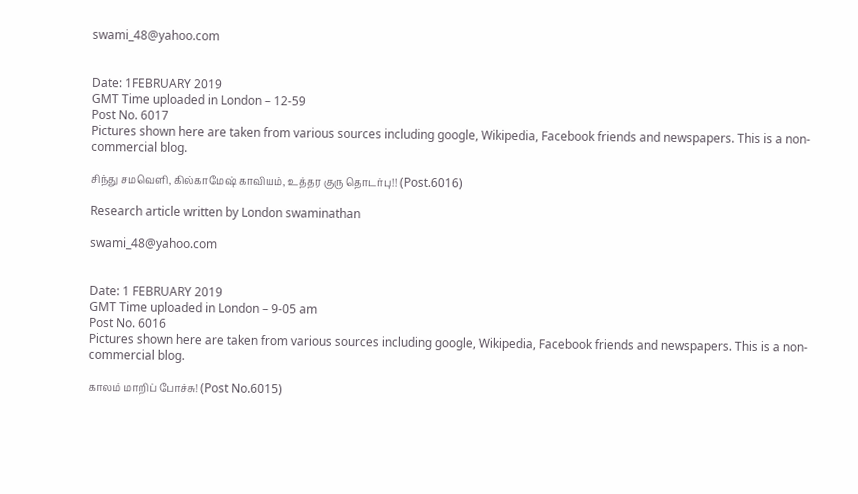swami_48@yahoo.com


Date: 1FEBRUARY 2019
GMT Time uploaded in London – 12-59
Post No. 6017
Pictures shown here are taken from various sources including google, Wikipedia, Facebook friends and newspapers. This is a non- commercial blog.

சிந்து சமவெளி, கில்காமேஷ் காவியம், உத்தர குரு தொடர்பு!! (Post.6016)

Research article written by London swaminathan

swami_48@yahoo.com


Date: 1 FEBRUARY 2019
GMT Time uploaded in London – 9-05 am
Post No. 6016
Pictures shown here are taken from various sources including google, Wikipedia, Facebook friends and newspapers. This is a non- commercial blog.

காலம் மாறிப் போச்சு! (Post No.6015)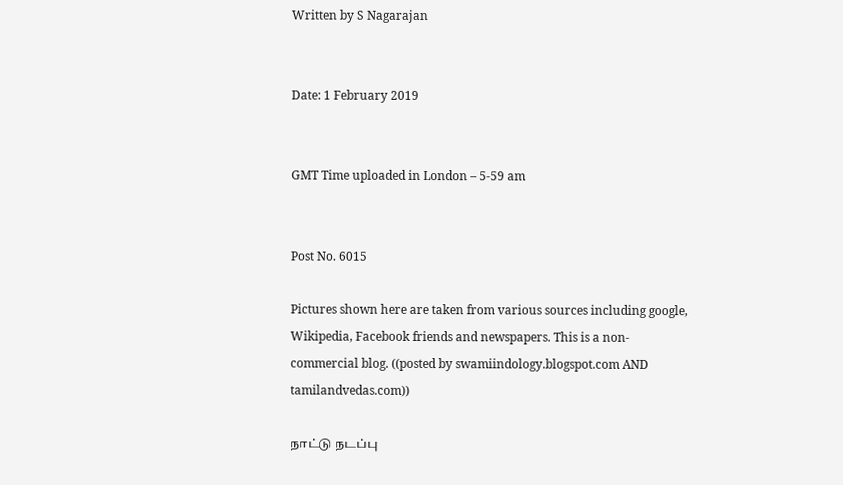Written by S Nagarajan


Date: 1 February 2019


GMT Time uploaded in London – 5-59 am


Post No. 6015

Pictures shown here are taken from various sources including google, Wikipedia, Facebook friends and newspapers. This is a non- commercial blog. ((posted by swamiindology.blogspot.com AND tamilandvedas.com))

நாட்டு நடப்பு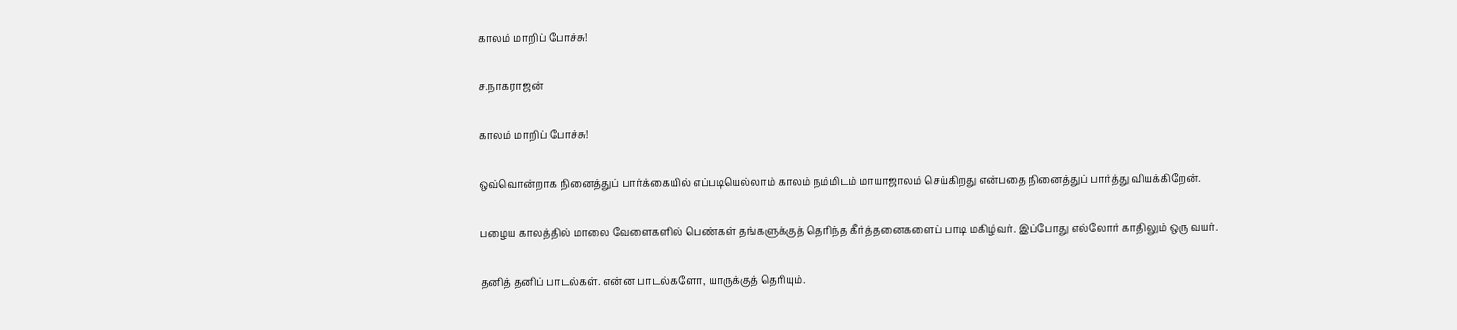காலம் மாறிப் போச்சு!

ச.நாகராஜன்

காலம் மாறிப் போச்சு!

ஒவ்வொன்றாக நினைத்துப் பார்க்கையில் எப்படியெல்லாம் காலம் நம்மிடம் மாயாஜாலம் செய்கிறது என்பதை நினைத்துப் பார்த்து வியக்கிறேன்.

பழைய காலத்தில் மாலை வேளைகளில் பெண்கள் தங்களுக்குத் தெரிந்த கீர்த்தனைகளைப் பாடி மகிழ்வர். இப்போது எல்லோர் காதிலும் ஒரு வயர்.

தனித் தனிப் பாடல்கள். என்ன பாடல்களோ, யாருக்குத் தெரியும்.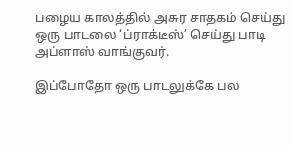பழைய காலத்தில் அசுர சாதகம் செய்து ஒரு பாடலை ‘ப்ராக்டீஸ்’ செய்து பாடி அப்ளாஸ் வாங்குவர்.

இப்போதோ ஒரு பாடலுக்கே பல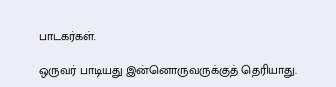பாடகர்கள்.

ஒருவர் பாடியது இன்னொருவருக்குத் தெரியாது.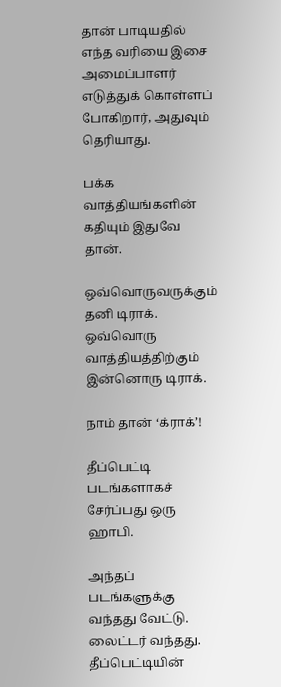தான் பாடியதில் எந்த வரியை இசை அமைப்பாளர் எடுத்துக் கொள்ளப் போகிறார், அதுவும் தெரியாது.

பக்க வாத்தியங்களின் கதியும் இதுவே தான்.

ஒவ்வொருவருக்கும் தனி டிராக். ஒவ்வொரு வாத்தியத்திற்கும் இன்னொரு டிராக்.

நாம் தான் ‘க்ராக்’!

தீப்பெட்டி படங்களாகச் சேர்ப்பது ஒரு ஹாபி.

அந்தப் படங்களுக்கு வந்தது வேட்டு. லைட்டர் வந்தது. தீப்பெட்டியின்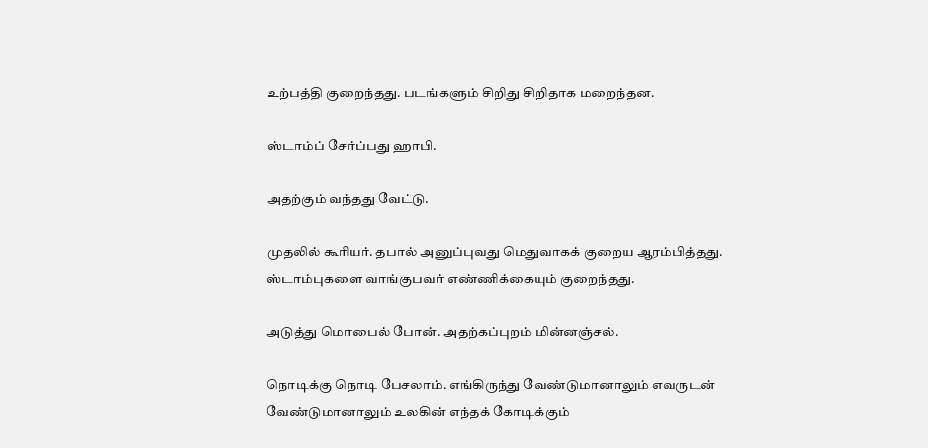உற்பத்தி குறைந்தது. படங்களும் சிறிது சிறிதாக மறைந்தன.

ஸ்டாம்ப் சேர்ப்பது ஹாபி.

அதற்கும் வந்தது வேட்டு.

முதலில் கூரியர். தபால் அனுப்புவது மெதுவாகக் குறைய ஆரம்பித்தது. ஸ்டாம்புகளை வாங்குபவர் எண்ணிக்கையும் குறைந்தது.

அடுத்து மொபைல் போன். அதற்கப்புறம் மின்னஞ்சல்.

நொடிக்கு நொடி பேசலாம். எங்கிருந்து வேண்டுமானாலும் எவருடன் வேண்டுமானாலும் உலகின் எந்தக் கோடிக்கும்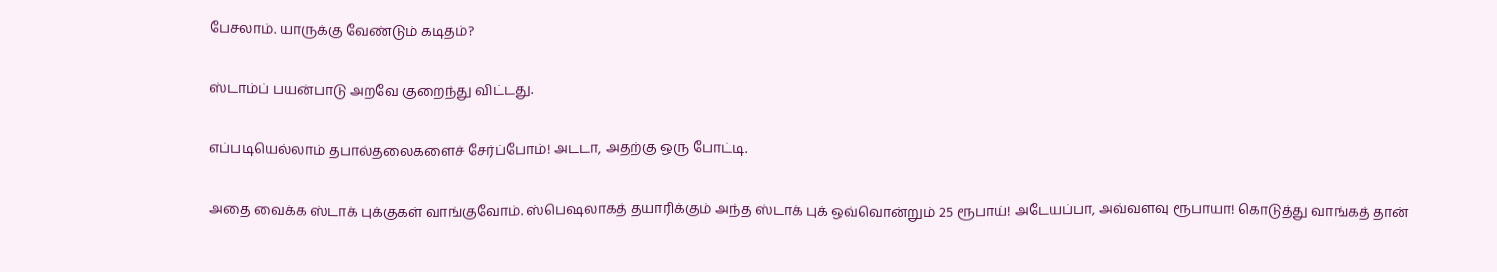பேசலாம். யாருக்கு வேண்டும் கடிதம்?

ஸ்டாம்ப் பயன்பாடு அறவே குறைந்து விட்டது.

எப்படியெல்லாம் தபால்தலைகளைச் சேர்ப்போம்! அடடா, அதற்கு ஒரு போட்டி.

அதை வைக்க ஸ்டாக் புக்குகள் வாங்குவோம். ஸ்பெஷலாகத் தயாரிக்கும் அந்த ஸ்டாக் புக் ஒவ்வொன்றும் 25 ரூபாய்! அடேயப்பா, அவ்வளவு ரூபாயா! கொடுத்து வாங்கத் தான்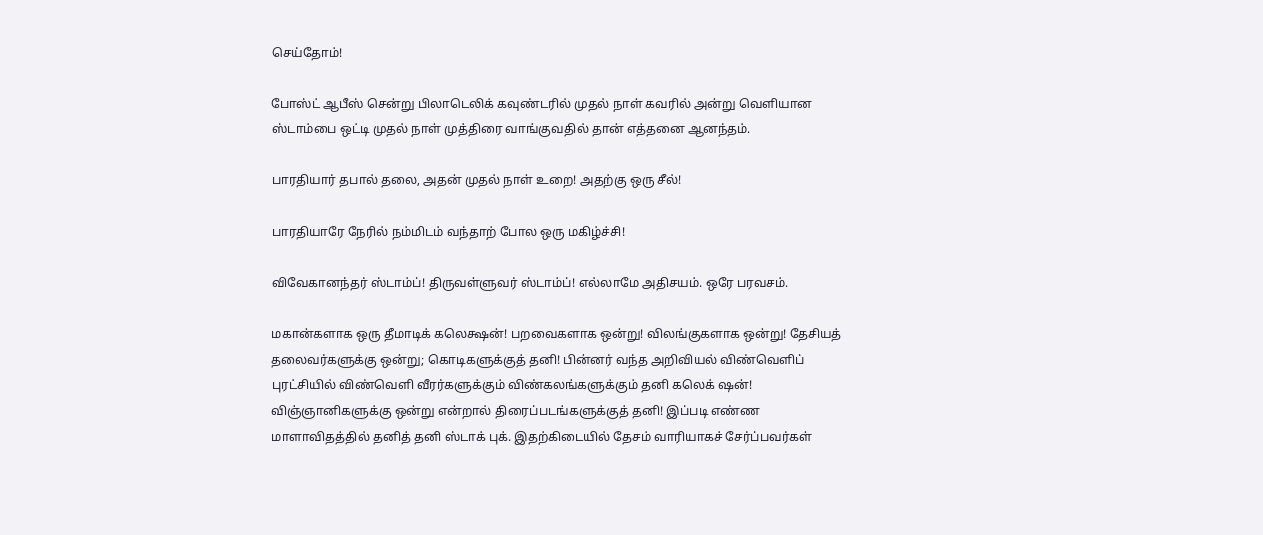செய்தோம்!

போஸ்ட் ஆபீஸ் சென்று பிலாடெலிக் கவுண்டரில் முதல் நாள் கவரில் அன்று வெளியான ஸ்டாம்பை ஒட்டி முதல் நாள் முத்திரை வாங்குவதில் தான் எத்தனை ஆனந்தம்.

பாரதியார் தபால் தலை, அதன் முதல் நாள் உறை! அதற்கு ஒரு சீல்!

பாரதியாரே நேரில் நம்மிடம் வந்தாற் போல ஒரு மகிழ்ச்சி!

விவேகானந்தர் ஸ்டாம்ப்! திருவள்ளுவர் ஸ்டாம்ப்! எல்லாமே அதிசயம். ஒரே பரவசம்.

மகான்களாக ஒரு தீமாடிக் கலெக்ஷன்! பறவைகளாக ஒன்று! விலங்குகளாக ஒன்று! தேசியத் தலைவர்களுக்கு ஒன்று; கொடிகளுக்குத் தனி! பின்னர் வந்த அறிவியல் விண்வெளிப் புரட்சியில் விண்வெளி வீரர்களுக்கும் விண்கலங்களுக்கும் தனி கலெக் ஷன்! விஞ்ஞானிகளுக்கு ஒன்று என்றால் திரைப்படங்களுக்குத் தனி! இப்படி எண்ண மாளாவிதத்தில் தனித் தனி ஸ்டாக் புக். இதற்கிடையில் தேசம் வாரியாகச் சேர்ப்பவர்கள்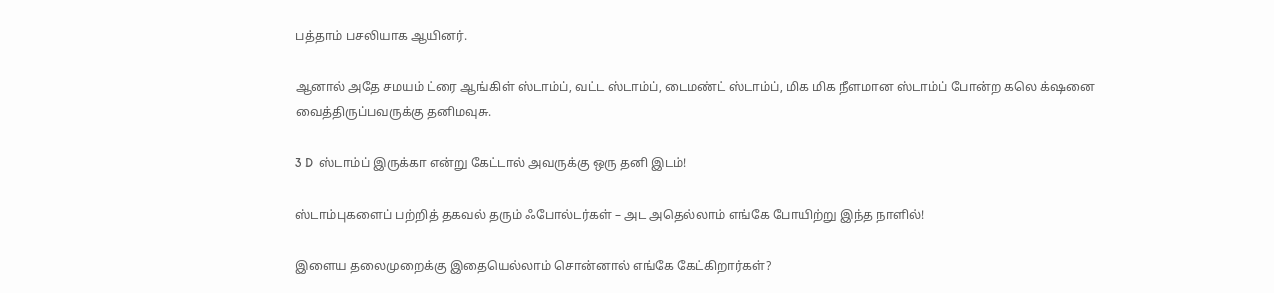பத்தாம் பசலியாக ஆயினர்.

ஆனால் அதே சமயம் ட்ரை ஆங்கிள் ஸ்டாம்ப், வட்ட ஸ்டாம்ப், டைமண்ட் ஸ்டாம்ப், மிக மிக நீளமான ஸ்டாம்ப் போன்ற கலெ க்‌ஷனை வைத்திருப்பவருக்கு தனிமவுசு.

3 D  ஸ்டாம்ப் இருக்கா என்று கேட்டால் அவருக்கு ஒரு தனி இடம்!

ஸ்டாம்புகளைப் பற்றித் தகவல் தரும் ஃபோல்டர்கள் – அட அதெல்லாம் எங்கே போயிற்று இந்த நாளில்!

இளைய தலைமுறைக்கு இதையெல்லாம் சொன்னால் எங்கே கேட்கிறார்கள்?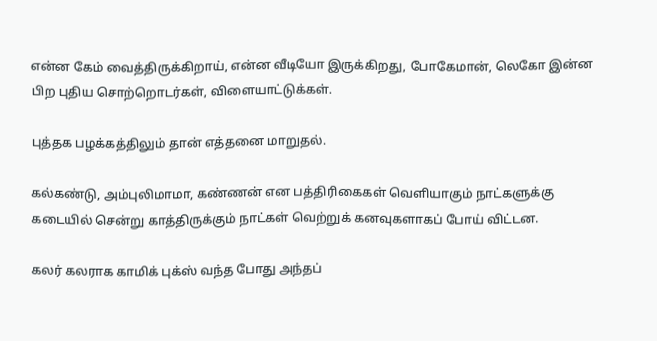என்ன கேம் வைத்திருக்கிறாய், என்ன வீடியோ இருக்கிறது, போகேமான், லெகோ இன்ன பிற புதிய சொற்றொடர்கள், விளையாட்டுக்கள்.

புத்தக பழக்கத்திலும் தான் எத்தனை மாறுதல்.

கல்கண்டு, அம்புலிமாமா, கண்ணன் என பத்திரிகைகள் வெளியாகும் நாட்களுக்கு கடையில் சென்று காத்திருக்கும் நாட்கள் வெற்றுக் கனவுகளாகப் போய் விட்டன.

கலர் கலராக காமிக் புக்ஸ் வந்த போது அந்தப்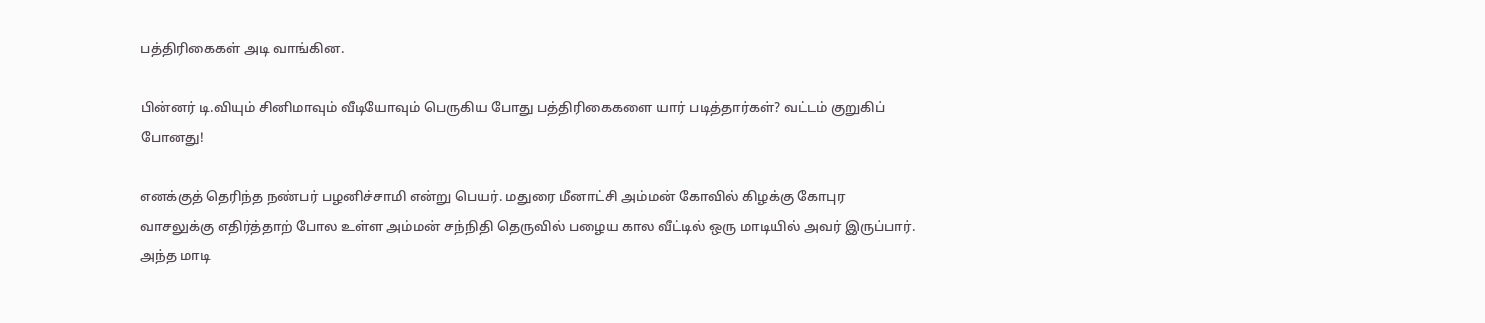பத்திரிகைகள் அடி வாங்கின.

பின்னர் டி.வியும் சினிமாவும் வீடியோவும் பெருகிய போது பத்திரிகைகளை யார் படித்தார்கள்? வட்டம் குறுகிப் போனது!

எனக்குத் தெரிந்த நண்பர் பழனிச்சாமி என்று பெயர். மதுரை மீனாட்சி அம்மன் கோவில் கிழக்கு கோபுர வாசலுக்கு எதிர்த்தாற் போல உள்ள அம்மன் சந்நிதி தெருவில் பழைய கால வீட்டில் ஒரு மாடியில் அவர் இருப்பார். அந்த மாடி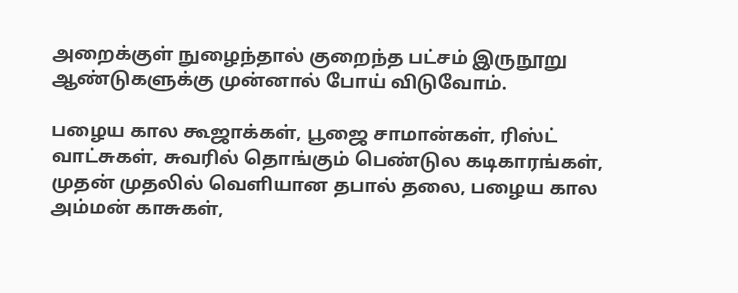அறைக்குள் நுழைந்தால் குறைந்த பட்சம் இருநூறு ஆண்டுகளுக்கு முன்னால் போய் விடுவோம்.

பழைய கால கூஜாக்கள், பூஜை சாமான்கள், ரிஸ்ட் வாட்சுகள், சுவரில் தொங்கும் பெண்டுல கடிகாரங்கள், முதன் முதலில் வெளியான தபால் தலை, பழைய கால அம்மன் காசுகள்,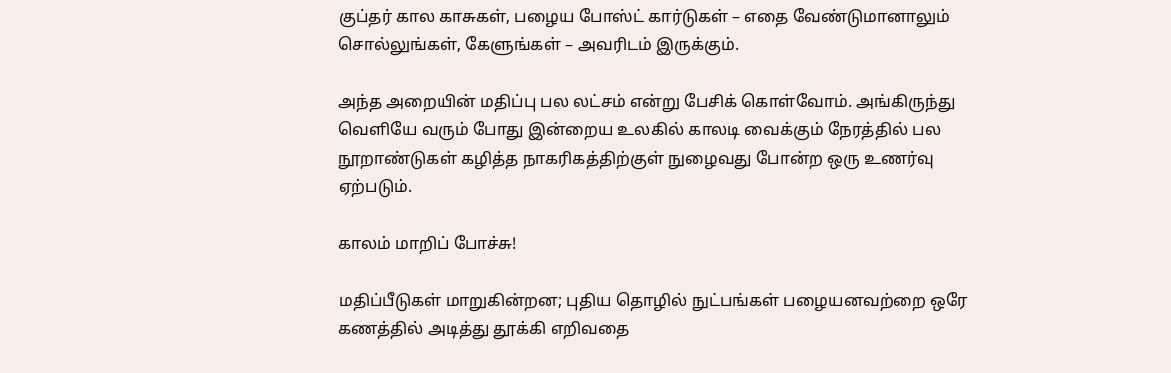குப்தர் கால காசுகள், பழைய போஸ்ட் கார்டுகள் – எதை வேண்டுமானாலும் சொல்லுங்கள், கேளுங்கள் – அவரிடம் இருக்கும்.

அந்த அறையின் மதிப்பு பல லட்சம் என்று பேசிக் கொள்வோம். அங்கிருந்து வெளியே வரும் போது இன்றைய உலகில் காலடி வைக்கும் நேரத்தில் பல நூறாண்டுகள் கழித்த நாகரிகத்திற்குள் நுழைவது போன்ற ஒரு உணர்வு ஏற்படும்.

காலம் மாறிப் போச்சு!

மதிப்பீடுகள் மாறுகின்றன; புதிய தொழில் நுட்பங்கள் பழையனவற்றை ஒரே கணத்தில் அடித்து தூக்கி எறிவதை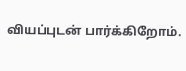வியப்புடன் பார்க்கிறோம்.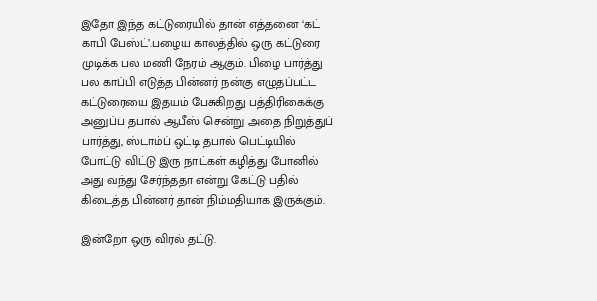இதோ இந்த கட்டுரையில் தான் எத்தனை ‘கட் காபி பேஸ்ட்’.பழைய காலத்தில் ஒரு கட்டுரை முடிக்க பல மணி நேரம் ஆகும். பிழை பார்த்து பல காப்பி எடுத்த பின்னர் நன்கு எழுதப்பட்ட கட்டுரையை இதயம் பேசுகிறது பத்திரிகைக்கு அனுப்ப தபால் ஆபீஸ் சென்று அதை நிறுத்துப் பார்த்து, ஸ்டாம்ப் ஒட்டி தபால் பெட்டியில் போட்டு விட்டு இரு நாட்கள் கழித்து போனில் அது வந்து சேர்ந்ததா என்று கேட்டு பதில் கிடைத்த பின்னர் தான் நிம்மதியாக இருக்கும்.

இன்றோ ஒரு விரல் தட்டு.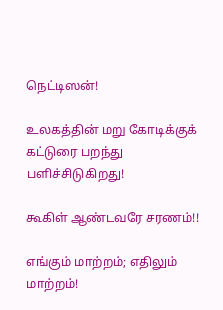நெட்டிஸன்!

உலகத்தின் மறு கோடிக்குக் கட்டுரை பறந்து பளிச்சிடுகிறது!

கூகிள் ஆண்டவரே சரணம்!!

எங்கும் மாற்றம்; எதிலும் மாற்றம்!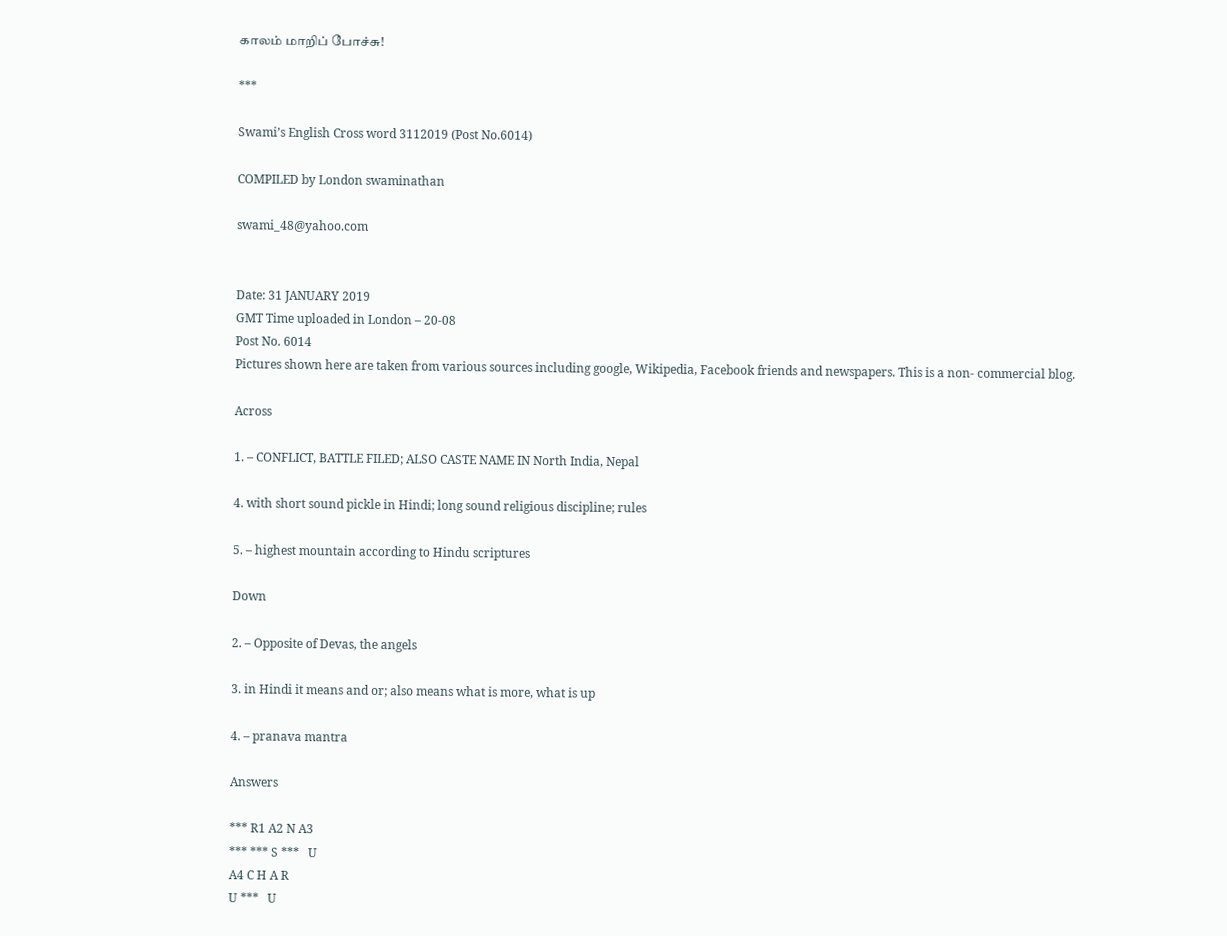காலம் மாறிப் போச்சு!

***

Swami’s English Cross word 3112019 (Post No.6014)

COMPILED by London swaminathan

swami_48@yahoo.com


Date: 31 JANUARY 2019
GMT Time uploaded in London – 20-08
Post No. 6014
Pictures shown here are taken from various sources including google, Wikipedia, Facebook friends and newspapers. This is a non- commercial blog.

Across

1. – CONFLICT, BATTLE FILED; ALSO CASTE NAME IN North India, Nepal

4. with short sound pickle in Hindi; long sound religious discipline; rules

5. – highest mountain according to Hindu scriptures

Down

2. – Opposite of Devas, the angels

3. in Hindi it means and or; also means what is more, what is up

4. – pranava mantra

Answers

*** R1 A2 N A3
*** *** S ***   U
A4 C H A R
U ***   U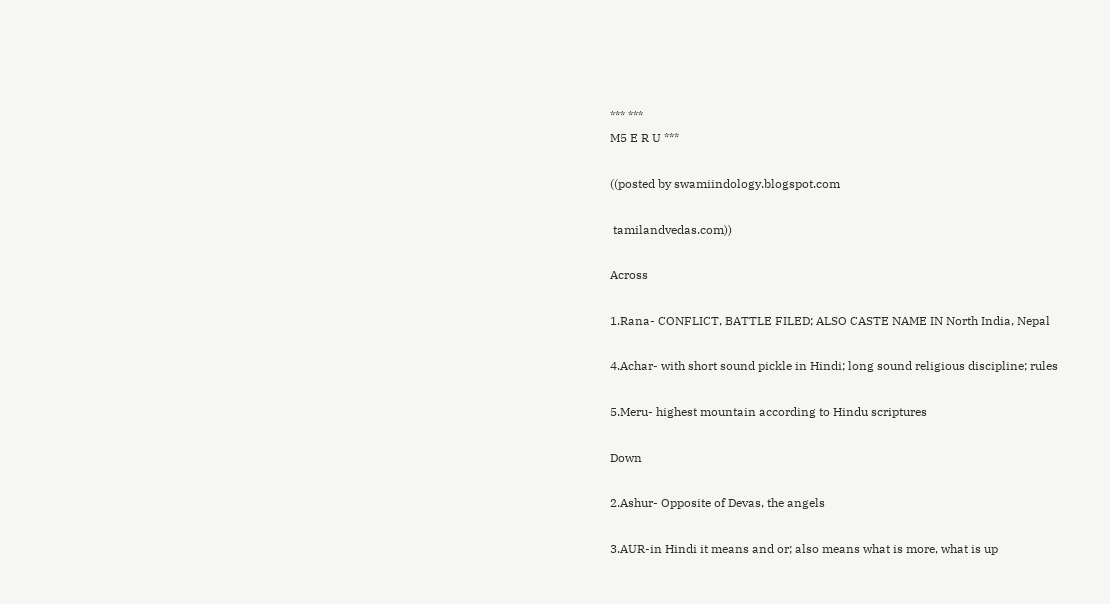*** ***
M5 E R U ***

((posted by swamiindology.blogspot.com

 tamilandvedas.com))

Across

1.Rana- CONFLICT, BATTLE FILED; ALSO CASTE NAME IN North India, Nepal

4.Achar- with short sound pickle in Hindi; long sound religious discipline; rules

5.Meru- highest mountain according to Hindu scriptures

Down

2.Ashur- Opposite of Devas, the angels

3.AUR-in Hindi it means and or; also means what is more, what is up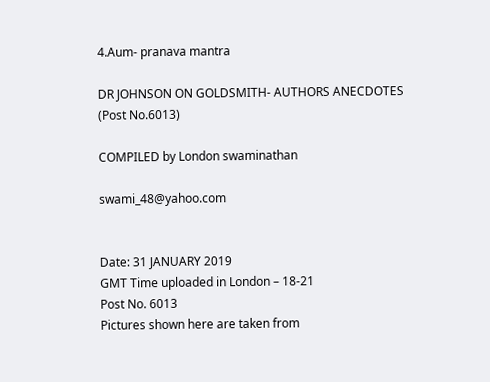4.Aum- pranava mantra

DR JOHNSON ON GOLDSMITH- AUTHORS ANECDOTES (Post No.6013)

COMPILED by London swaminathan

swami_48@yahoo.com


Date: 31 JANUARY 2019
GMT Time uploaded in London – 18-21
Post No. 6013
Pictures shown here are taken from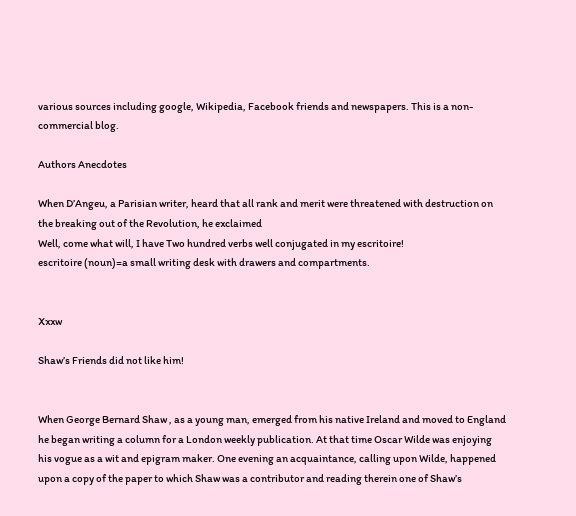various sources including google, Wikipedia, Facebook friends and newspapers. This is a non- commercial blog.

Authors Anecdotes

When D’Angeu, a Parisian writer, heard that all rank and merit were threatened with destruction on the breaking out of the Revolution, he exclaimed
Well, come what will, I have Two hundred verbs well conjugated in my escritoire!
escritoire (noun)=a small writing desk with drawers and compartments.


Xxxw

Shaw’s Friends did not like him!


When George Bernard Shaw , as a young man, emerged from his native Ireland and moved to England he began writing a column for a London weekly publication. At that time Oscar Wilde was enjoying his vogue as a wit and epigram maker. One evening an acquaintance, calling upon Wilde, happened upon a copy of the paper to which Shaw was a contributor and reading therein one of Shaw’s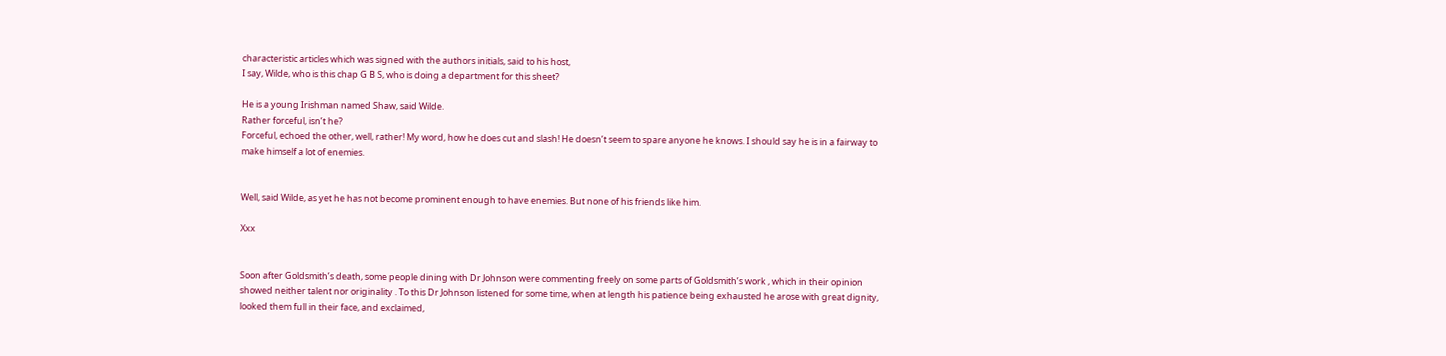characteristic articles which was signed with the authors initials, said to his host,
I say, Wilde, who is this chap G B S, who is doing a department for this sheet?

He is a young Irishman named Shaw, said Wilde.
Rather forceful, isn’t he?
Forceful, echoed the other, well, rather! My word, how he does cut and slash! He doesn’t seem to spare anyone he knows. I should say he is in a fairway to make himself a lot of enemies.


Well, said Wilde, as yet he has not become prominent enough to have enemies. But none of his friends like him.

Xxx


Soon after Goldsmith’s death, some people dining with Dr Johnson were commenting freely on some parts of Goldsmith’s work , which in their opinion showed neither talent nor originality . To this Dr Johnson listened for some time, when at length his patience being exhausted he arose with great dignity, looked them full in their face, and exclaimed,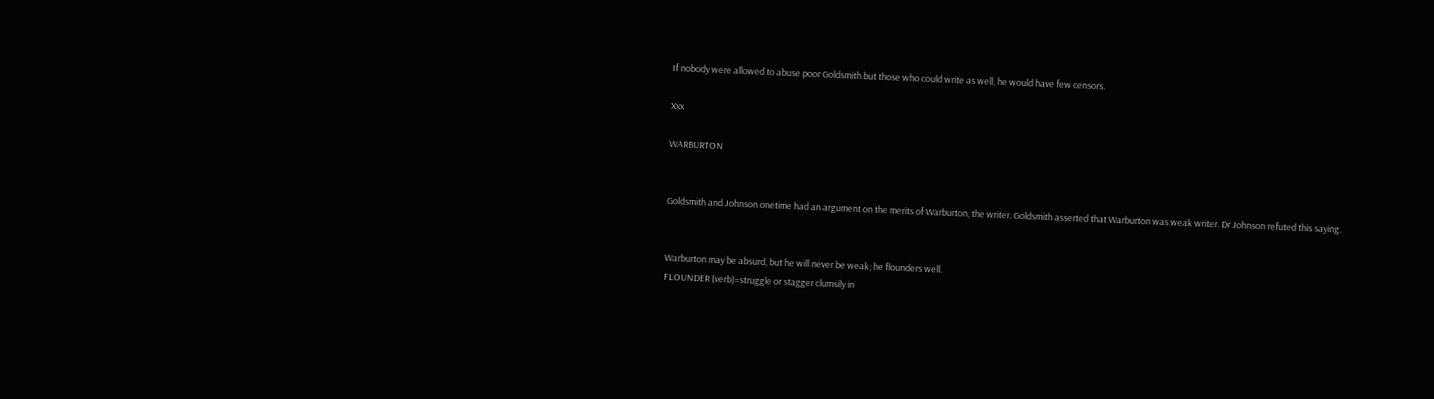If nobody were allowed to abuse poor Goldsmith but those who could write as well, he would have few censors.

Xxx

WARBURTON


Goldsmith and Johnson onetime had an argument on the merits of Warburton, the writer. Goldsmith asserted that Warburton was weak writer. Dr Johnson refuted this saying.


Warburton may be absurd, but he will never be weak; he flounders well.
FLOUNDER (verb)=struggle or stagger clumsily in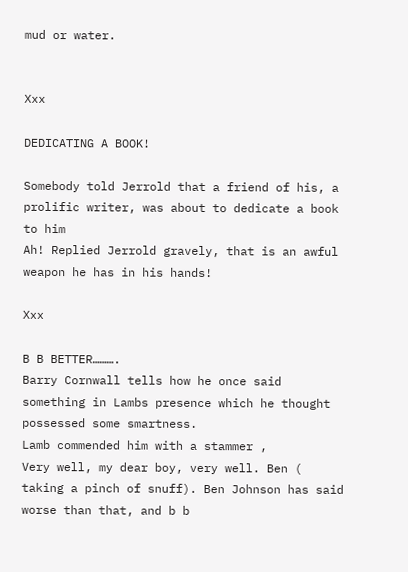mud or water.


Xxx

DEDICATING A BOOK!

Somebody told Jerrold that a friend of his, a prolific writer, was about to dedicate a book to him
Ah! Replied Jerrold gravely, that is an awful weapon he has in his hands!

Xxx

B B BETTER……….
Barry Cornwall tells how he once said something in Lambs presence which he thought possessed some smartness.
Lamb commended him with a stammer ,
Very well, my dear boy, very well. Ben ( taking a pinch of snuff). Ben Johnson has said worse than that, and b b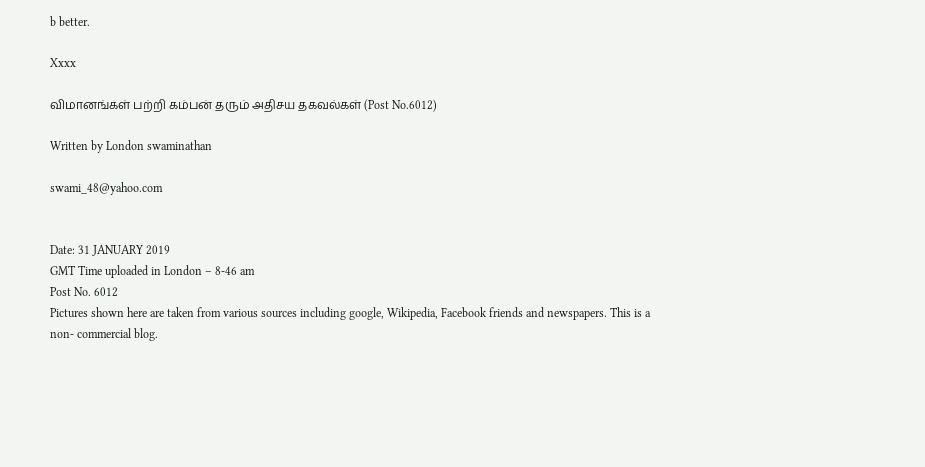b better.

Xxxx

விமானங்கள் பற்றி கம்பன் தரும் அதிசய தகவல்கள் (Post No.6012)

Written by London swaminathan

swami_48@yahoo.com


Date: 31 JANUARY 2019
GMT Time uploaded in London – 8-46 am
Post No. 6012
Pictures shown here are taken from various sources including google, Wikipedia, Facebook friends and newspapers. This is a non- commercial blog.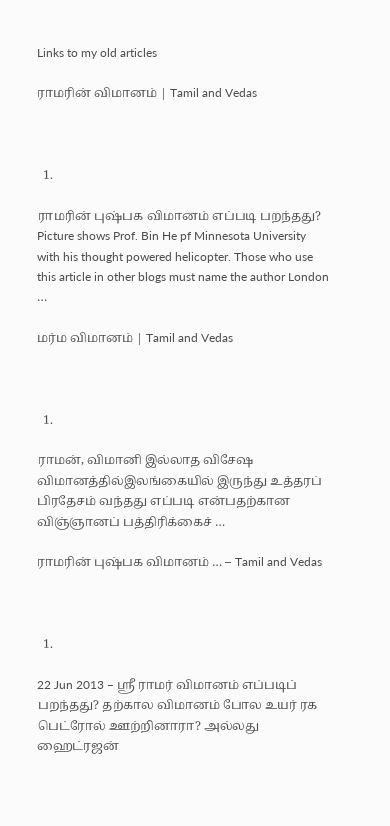Links to my old articles

ராமரின் விமானம் | Tamil and Vedas



  1.

ராமரின் புஷ்பக விமானம் எப்படி பறந்தது? Picture shows Prof. Bin He pf Minnesota University with his thought powered helicopter. Those who use this article in other blogs must name the author London …

மர்ம விமானம் | Tamil and Vedas



  1.

ராமன், விமானி இல்லாத விசேஷ விமானத்தில்இலங்கையில் இருந்து உத்தரப் பிரதேசம் வந்தது எப்படி என்பதற்கான விஞ்ஞானப் பத்திரிக்கைச் …

ராமரின் புஷ்பக விமானம் … – Tamil and Vedas



  1.

22 Jun 2013 – ஸ்ரீ ராமர் விமானம் எப்படிப் பறந்தது? தற்கால விமானம் போல உயர் ரக பெட்ரோல் ஊற்றினாரா? அல்லது ஹைட்ரஜன்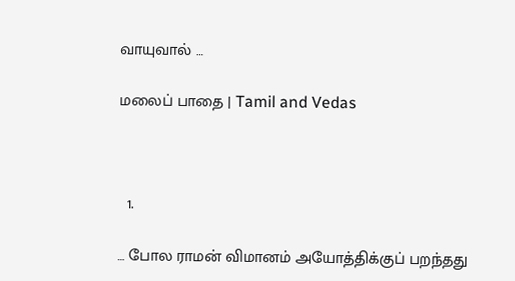வாயுவால் …

மலைப் பாதை | Tamil and Vedas



  1.

… போல ராமன் விமானம் அயோத்திக்குப் பறந்தது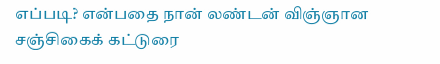எப்படி? என்பதை நான் லண்டன் விஞ்ஞான சஞ்சிகைக் கட்டுரை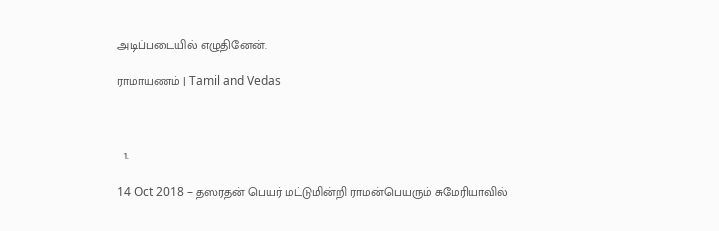அடிப்படையில் எழுதினேன்.

ராமாயணம் | Tamil and Vedas



  1.

14 Oct 2018 – தஸரதன் பெயர் மட்டுமின்றி ராமன்பெயரும் சுமேரியாவில்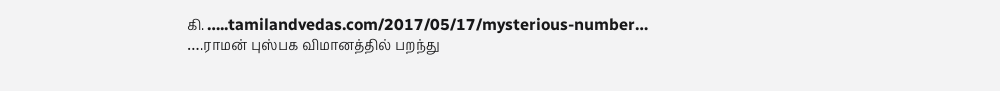கி. …..tamilandvedas.com/2017/05/17/mysterious-number… ….ராமன் புஸ்பக விமானத்தில் பறந்து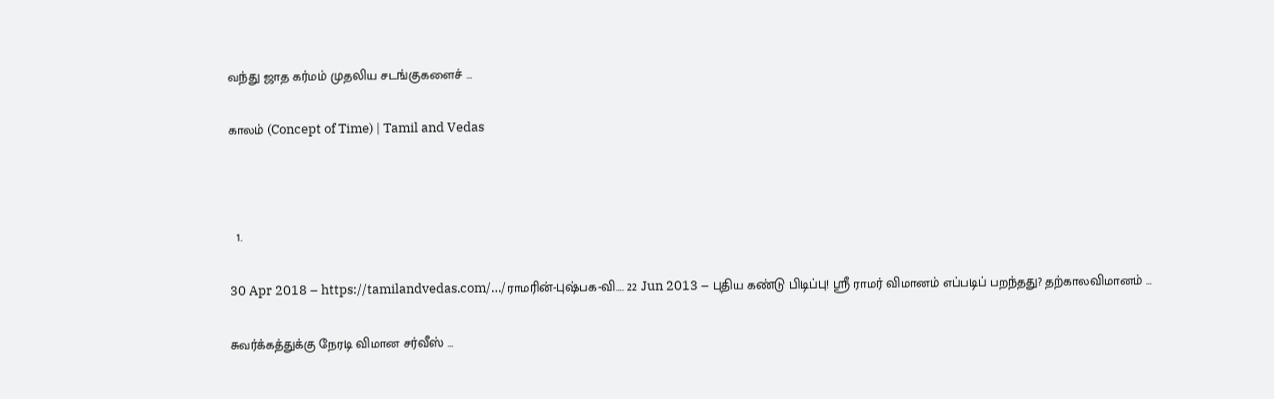வந்து ஜாத கர்மம் முதலிய சடங்குகளைச் …

காலம் (Concept of Time) | Tamil and Vedas



  1.

30 Apr 2018 – https://tamilandvedas.com/…/ராமரின்-புஷ்பக-வி…. 22 Jun 2013 – புதிய கண்டு பிடிப்பு! ஸ்ரீ ராமர் விமானம் எப்படிப் பறந்தது? தற்காலவிமானம் …

சுவர்க்கத்துக்கு நேரடி விமான சர்வீஸ் …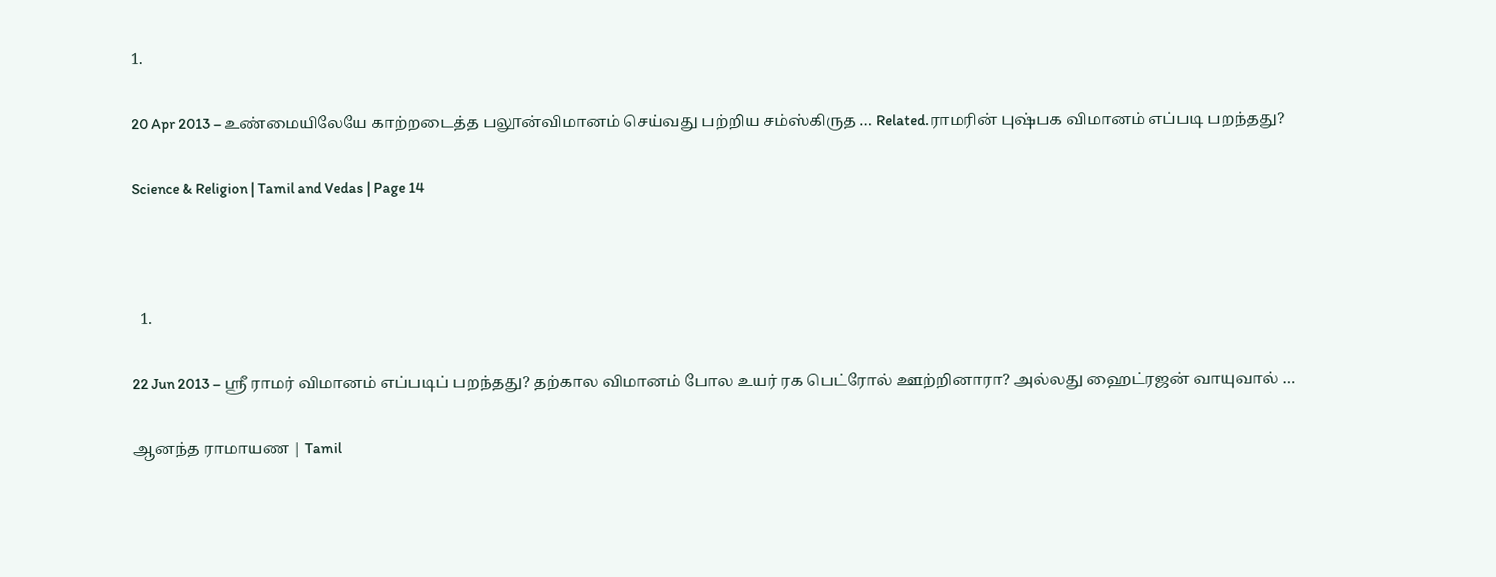1.

20 Apr 2013 – உண்மையிலேயே காற்றடைத்த பலூன்விமானம் செய்வது பற்றிய சம்ஸ்கிருத … Related.ராமரின் புஷ்பக விமானம் எப்படி பறந்தது?

Science & Religion | Tamil and Vedas | Page 14



  1.

22 Jun 2013 – ஸ்ரீ ராமர் விமானம் எப்படிப் பறந்தது? தற்கால விமானம் போல உயர் ரக பெட்ரோல் ஊற்றினாரா? அல்லது ஹைட்ரஜன் வாயுவால் …

ஆனந்த ராமாயண | Tamil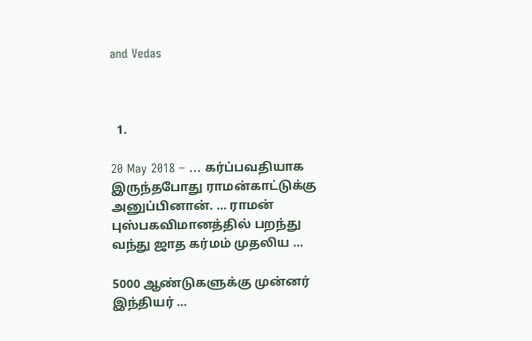and Vedas



  1.

20 May 2018 – … கர்ப்பவதியாக இருந்தபோது ராமன்காட்டுக்கு அனுப்பினான். … ராமன் புஸ்பகவிமானத்தில் பறந்து வந்து ஜாத கர்மம் முதலிய …

5000 ஆண்டுகளுக்கு முன்னர் இந்தியர் …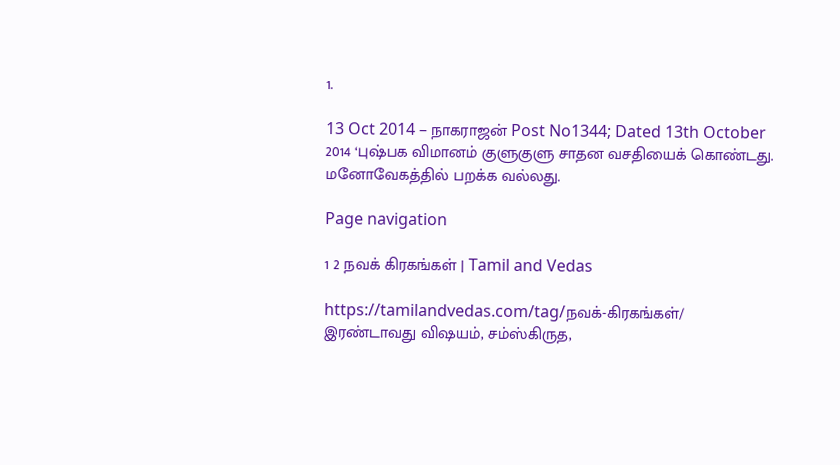1.

13 Oct 2014 – நாகராஜன் Post No1344; Dated 13th October 2014 ‘புஷ்பக விமானம் குளுகுளு சாதன வசதியைக் கொண்டது. மனோவேகத்தில் பறக்க வல்லது.

Page navigation

1 2 நவக் கிரகங்கள் | Tamil and Vedas

https://tamilandvedas.com/tag/நவக்-கிரகங்கள்/        இரண்டாவது விஷயம், சம்ஸ்கிருத,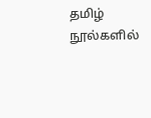தமிழ் நூல்களில்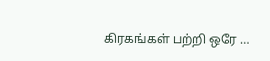கிரகங்கள் பற்றி ஒரே …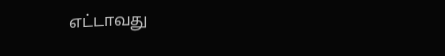எட்டாவது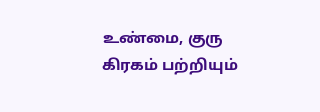உண்மை, குரு கிரகம் பற்றியும்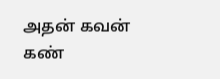அதன் கவன் கண்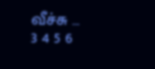வீச்சு …
3 4 5 6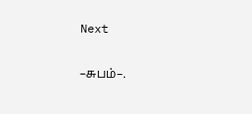Next

–சுபம்–.